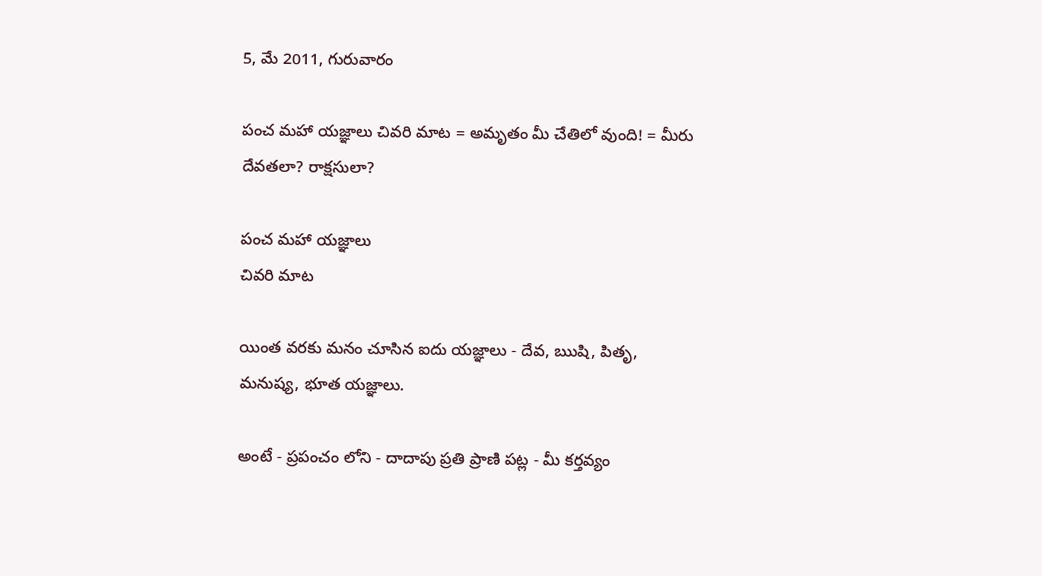5, మే 2011, గురువారం

పంచ మహా యజ్ఞాలు చివరి మాట = అమృతం మీ చేతిలో వుంది! = మీరు దేవతలా? రాక్షసులా?

పంచ మహా యజ్ఞాలు
చివరి మాట

యింత వరకు మనం చూసిన ఐదు యజ్ఞాలు - దేవ, ఋషి, పితృ, మనుష్య, భూత యజ్ఞాలు.

అంటే - ప్రపంచం లోని - దాదాపు ప్రతి ప్రాణి పట్ల - మీ కర్తవ్యం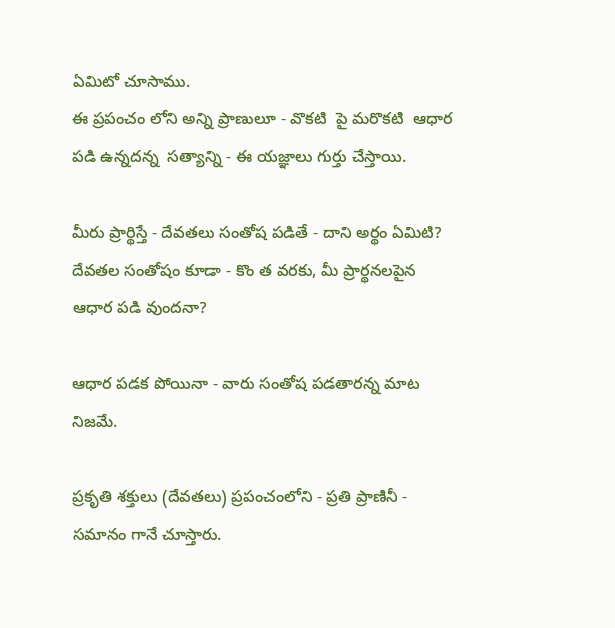ఏమిటో చూసాము.
ఈ ప్రపంచం లోని అన్ని ప్రాణులూ - వొకటి  పై మరొకటి  ఆధార పడి ఉన్నదన్న  సత్యాన్ని - ఈ యజ్ఞాలు గుర్తు చేస్తాయి.

మీరు ప్రార్థిస్తే - దేవతలు సంతోష పడితే - దాని అర్థం ఏమిటి? దేవతల సంతోషం కూడా - కొం త వరకు, మీ ప్రార్థనలపైన ఆధార పడి వుందనా?

ఆధార పడక పోయినా - వారు సంతోష పడతారన్న మాట నిజమే.

ప్రకృతి శక్తులు (దేవతలు) ప్రపంచంలోని - ప్రతి ప్రాణినీ - సమానం గానే చూస్తారు.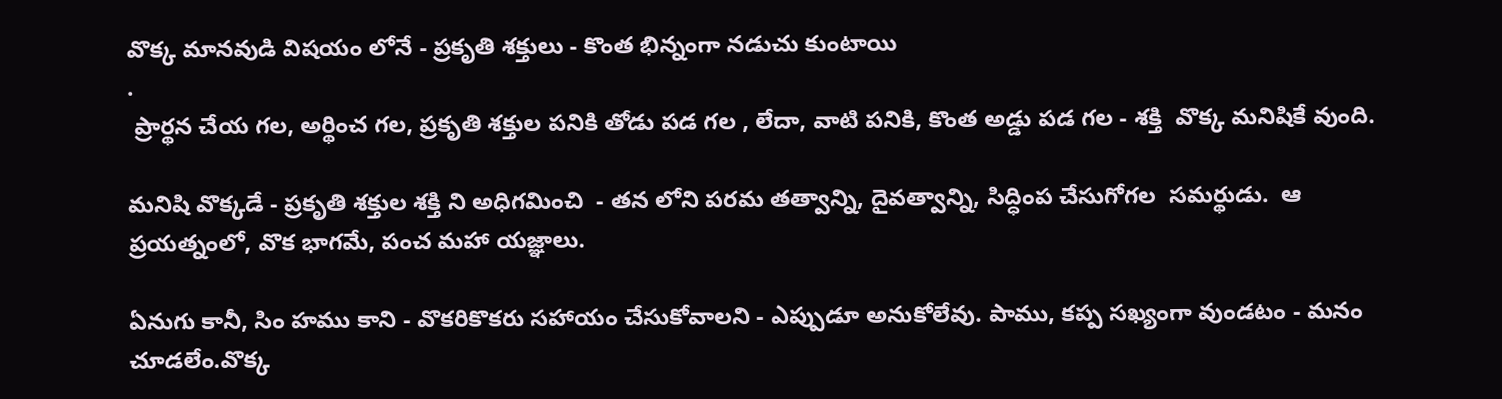వొక్క మానవుడి విషయం లోనే - ప్రకృతి శక్తులు - కొంత భిన్నంగా నడుచు కుంటాయి
.
 ప్రార్థన చేయ గల, అర్థించ గల, ప్రకృతి శక్తుల పనికి తోడు పడ గల , లేదా, వాటి పనికి, కొంత అడ్డు పడ గల - శక్తి  వొక్క మనిషికే వుంది.

మనిషి వొక్కడే - ప్రకృతి శక్తుల శక్తి ని అధిగమించి  - తన లోని పరమ తత్వాన్ని, దైవత్వాన్ని, సిద్ధింప చేసుగోగల  సమర్థుడు.  ఆ ప్రయత్నంలో, వొక భాగమే, పంచ మహా యజ్ఞాలు.

ఏనుగు కానీ, సిం హము కాని - వొకరికొకరు సహాయం చేసుకోవాలని - ఎప్పుడూ అనుకోలేవు. పాము, కప్ప సఖ్యంగా వుండటం - మనం చూడలేం.వొక్క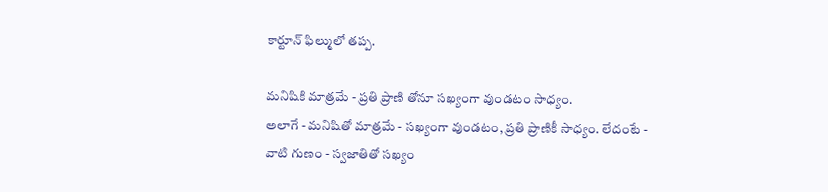కార్టూన్ ఫిల్ములో తప్ప.

మనిషికి మాత్రమే - ప్రతి ప్రాణి తోనూ సఖ్యంగా వుండటం సాధ్యం.
అలాగే - మనిషితో మాత్రమే - సఖ్యంగా వుండటం, ప్రతి ప్రాణికీ సాధ్యం. లేదంటే - వాటి గుణం - స్వజాతితో సఖ్యం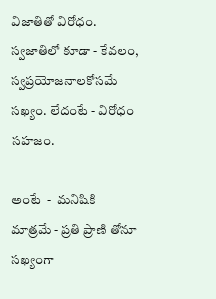విజాతితో విరోధం. స్వజాతిలో కూడా - కేవలం, స్వప్రయోజనాలకోసమే సఖ్యం. లేదంటే - విరోధం సహజం.

అంటే  -  మనిషికి మాత్రమే - ప్రతి ప్రాణి తోనూ సఖ్యంగా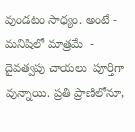వుండటం సాధ్యం. అంటే - మనిషిలో మాత్రమే  - దైవత్వపు చాయలు  పూర్తిగా వున్నాయి. ప్రతి ప్రాణిలోనూ,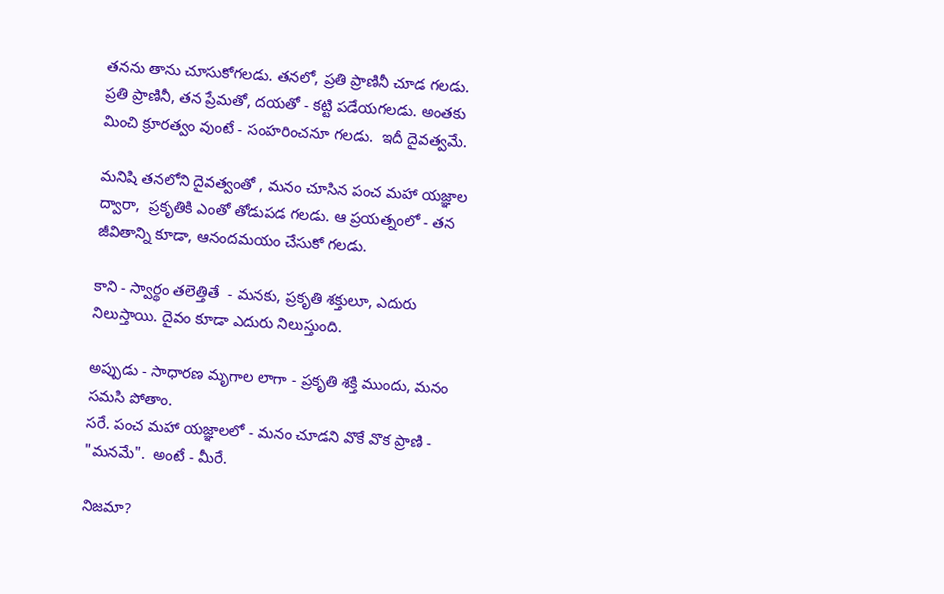తనను తాను చూసుకోగలడు. తనలో, ప్రతి ప్రాణినీ చూడ గలడు.
ప్రతి ప్రాణినీ, తన ప్రేమతో, దయతో - కట్టి పడేయగలడు. అంతకు మించి క్రూరత్వం వుంటే - సంహరించనూ గలడు.  ఇదీ దైవత్వమే.

మనిషి తనలోని దైవత్వంతో , మనం చూసిన పంచ మహా యజ్ఞాల ద్వారా,  ప్రకృతికి ఎంతో తోడుపడ గలడు. ఆ ప్రయత్నంలో - తన జీవితాన్ని కూడా, ఆనందమయం చేసుకో గలడు.

కాని - స్వార్థం తలెత్తితే  - మనకు, ప్రకృతి శక్తులూ, ఎదురు నిలుస్తాయి. దైవం కూడా ఎదురు నిలుస్తుంది.

అప్పుడు - సాధారణ మృగాల లాగా - ప్రకృతి శక్తి ముందు, మనం సమసి పోతాం.
సరే. పంచ మహా యజ్ఞాలలో - మనం చూడని వొకే వొక ప్రాణి - "మనమే".  అంటే - మీరే.

నిజమా?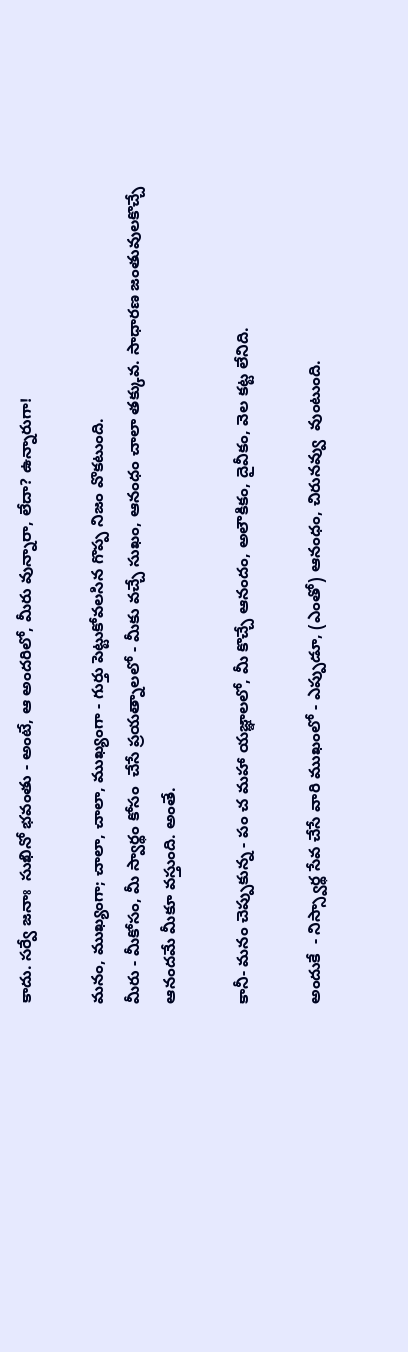కాదు. సర్వే జనాః  సుఖినో భవంతు - అంటే, ఆ అందరిలో, మీరు వున్నారా, లేదా? ఉన్నారుగా!

మనం, ముఖ్యంగా; చాలా, చాలా, ముఖ్యంగా - గుర్తు పెట్టుకోవలసిన గొప్ప నిజం వొకటుంది.
మీరు - మీకోసం, మీ స్వార్థం కోసం  చేసే ప్రయత్నాలలో - మీకు వచ్చే సుఖం, ఆనంధం చాలా తక్కువ. సాధారణ జంతువులకొచ్చే ఆనందమే మీకూ వస్తుంది. అంతే.

కానీ- మనం చెప్పుకున్న - పం చ మహా యజ్ఞాలలో, మీ కొచ్చే ఆనందం, అలౌకికం, దైవీకం, వెల కట్ట లేనిది.

అందుకే  - నిస్స్వార్థ సేవ చేసే వారి ముఖంలో - ఎప్పుడూ, (ఎంతో) ఆనంధం, చిరునవ్వు  వుంటుంది.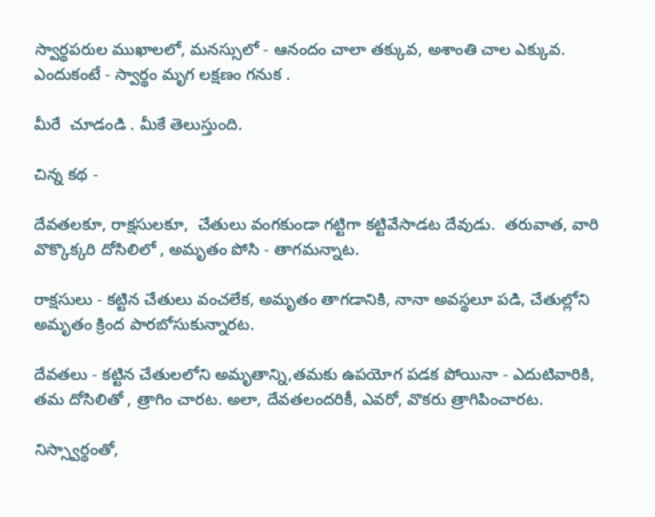స్వార్థపరుల ముఖాలలో, మనస్సులో - ఆనందం చాలా తక్కువ, అశాంతి చాల ఎక్కువ. ఎందుకంటే - స్వార్థం మృగ లక్షణం గనుక .

మీరే  చూడండి . మీకే తెలుస్తుంది.

చిన్న కథ -

దేవతలకూ, రాక్షసులకూ,  చేతులు వంగకుండా గట్టిగా కట్టివేసాడట దేవుడు.  తరువాత, వారి  వొక్కొక్కరి దోసిలిలో , అమృతం పోసి - తాగమన్నాట.

రాక్షసులు - కట్టిన చేతులు వంచలేక, అమృతం తాగడానికి, నానా అవస్థలూ పడి, చేతుల్లోని అమృతం క్రింద పారబోసుకున్నారట.

దేవతలు - కట్టిన చేతులలోని అమృతాన్ని,తమకు ఉపయోగ పడక పోయినా - ఎదుటివారికి, తమ దోసిలితో , త్రాగిం చారట. అలా, దేవతలందరికీ, ఎవరో, వొకరు త్రాగిపించారట.

నిస్స్వార్థంతో,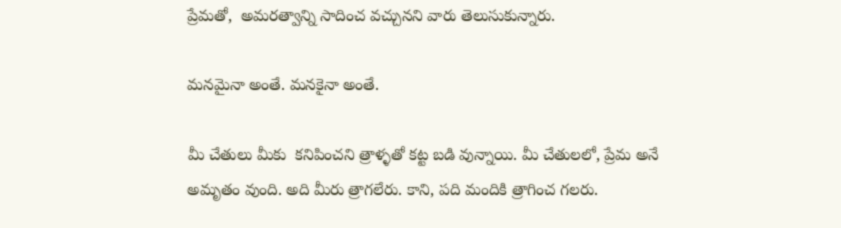ప్రేమతో,  అమరత్వాన్ని సాదించ వచ్చునని వారు తెలుసుకున్నారు.

మనమైనా అంతే. మనకైనా అంతే.

మీ చేతులు మీకు  కనిపించని త్రాళ్ళతో కట్ట బడి వున్నాయి. మీ చేతులలో, ప్రేమ అనే అమృతం వుంది. అది మీరు త్రాగలేరు. కాని, పది మందికి త్రాగించ గలరు.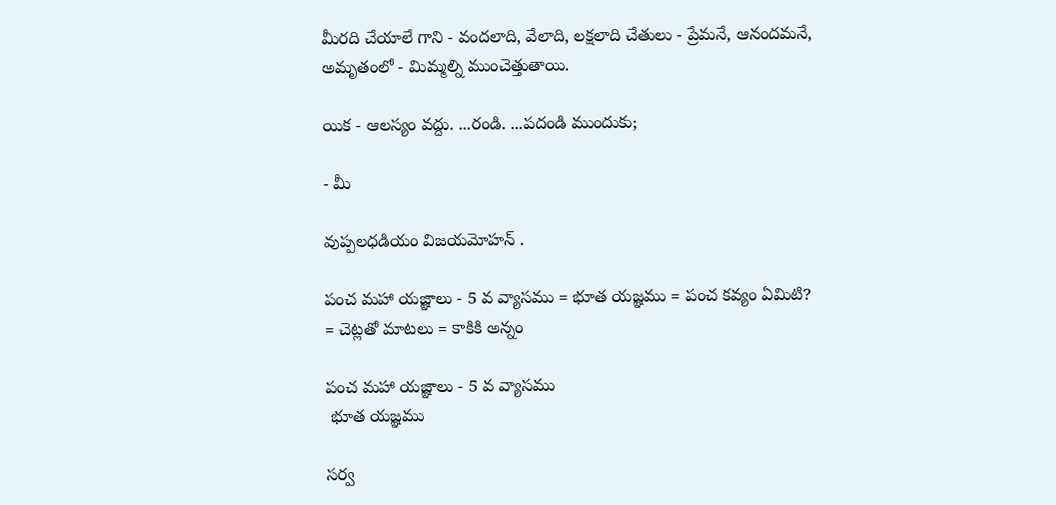మీరది చేయాలే గాని - వందలాది, వేలాది, లక్షలాది చేతులు - ప్రేమనే, ఆనందమనే, అమృతంలో - మిమ్మల్ని ముంచెత్తుతాయి.

యిక - ఆలస్యం వద్దు. ...రండి. ...పదండి ముందుకు;

- మీ

వుప్పలధడియం విజయమోహన్ .

పంచ మహా యజ్ఞాలు - 5 వ వ్యాసము = భూత యజ్ఞము = పంచ కవ్యం ఏమిటి? = చెట్లతో మాటలు = కాకికి అన్నం

పంచ మహా యజ్ఞాలు - 5 వ వ్యాసము
 భూత యజ్ఞము

సర్వ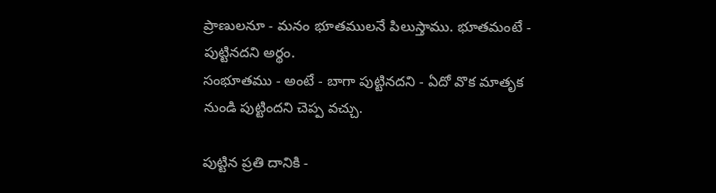ప్రాణులనూ - మనం భూతములనే పిలుస్తాము. భూతమంటే - పుట్టినదని అర్థం.
సంభూతము - అంటే - బాగా పుట్టినదని - ఏదో వొక మాతృక నుండి పుట్టిందని చెప్ప వచ్చు.

పుట్టిన ప్రతి దానికి -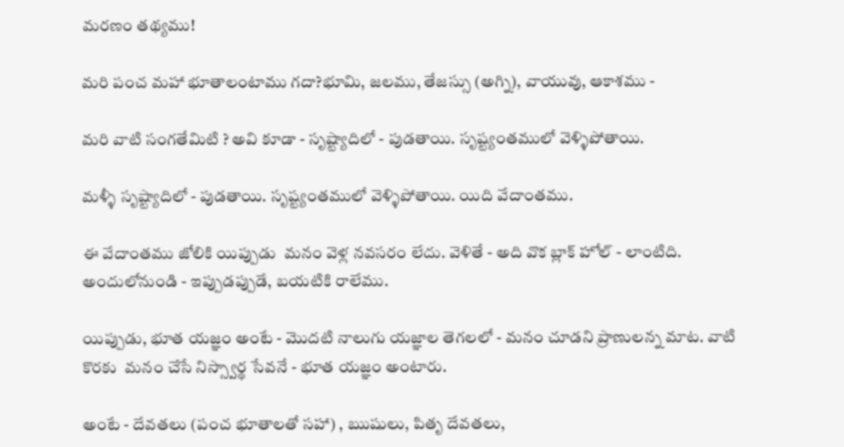మరణం తథ్యము!

మరి పంచ మహా భూతాలంటాము గదా?భూమి, జలము, తేజస్సు (అగ్ని), వాయువు, ఆకాశము -

మరి వాటి సంగతేమిటి ? అవి కూడా - సృష్ట్యాదిలో - పుడతాయి. సృష్ట్యంతములో వెళ్ళిపోతాయి.

మళ్ళీ సృష్ట్యాదిలో - పుడతాయి. సృష్ట్యంతములో వెళ్ళిపోతాయి. యిది వేదాంతము.

ఈ వేదాంతము జోలికి యిప్పుడు  మనం వెళ్ల నవసరం లేదు. వెళితే - అది వొక బ్లాక్ హోల్ - లాంటిది.  అందులోనుండి - ఇప్పుడప్పుడే, బయటికి రాలేము.

యిప్పుడు, భూత యజ్ఞం అంటే - మొదటి నాలుగు యజ్ఞాల తెగలలో - మనం చూడని ప్రాణులన్న మాట. వాటి కొరకు  మనం చేసే నిస్స్వార్థ సేవనే - భూత యజ్ఞం అంటారు.

అంటే - దేవతలు (పంచ భూతాలతో సహా) , ఋషులు, పితృ దేవతలు,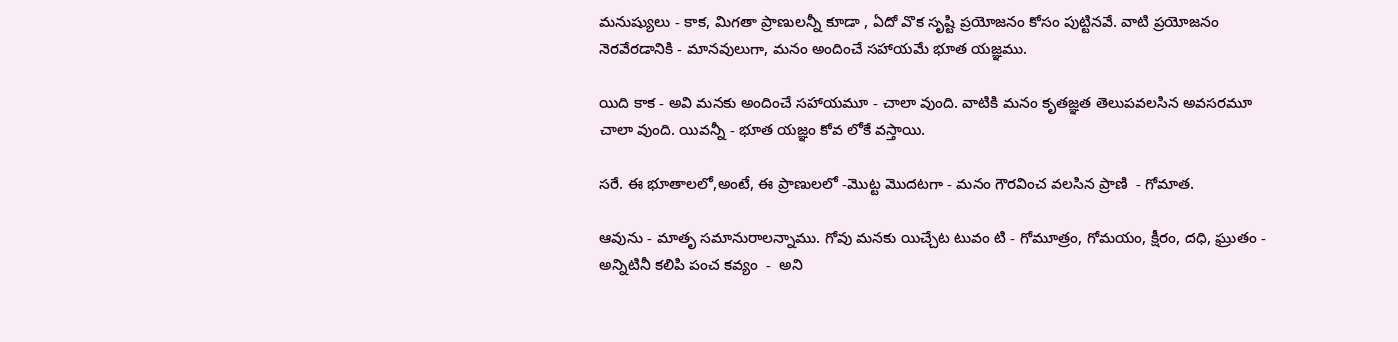మనుష్యులు - కాక, మిగతా ప్రాణులన్నీ కూడా , ఏదో వొక సృష్టి ప్రయోజనం కోసం పుట్టినవే. వాటి ప్రయోజనం నెరవేరడానికి - మానవులుగా, మనం అందించే సహాయమే భూత యజ్ఞము.

యిది కాక - అవి మనకు అందించే సహాయమూ - చాలా వుంది. వాటికి మనం కృతజ్ఞత తెలుపవలసిన అవసరమూ చాలా వుంది. యివన్నీ - భూత యజ్ఞం కోవ లోకే వస్తాయి.

సరే. ఈ భూతాలలో,అంటే, ఈ ప్రాణులలో -మొట్ట మొదటగా - మనం గౌరవించ వలసిన ప్రాణి  - గోమాత.

ఆవును - మాతృ సమానురాలన్నాము. గోవు మనకు యిచ్చేట టువం టి - గోమూత్రం, గోమయం, క్షీరం, దధి, ఘ్రుతం - అన్నిటినీ కలిపి పంచ కవ్యం  -  అని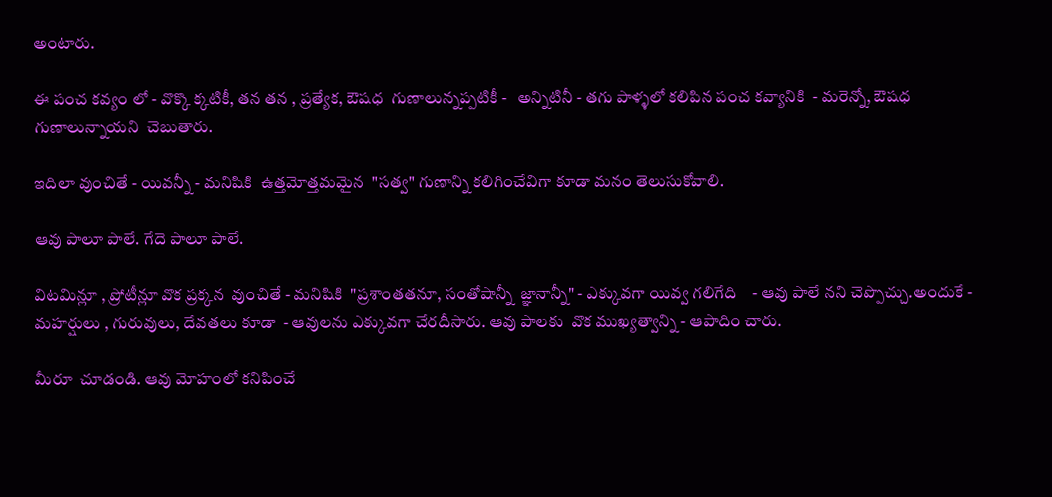అంటారు.

ఈ పంచ కవ్యం లో - వొక్కొ క్కటికీ, తన తన , ప్రత్యేక, ఔషధ  గుణాలున్నప్పటికీ -   అన్నిటినీ - తగు పాళ్ళలో కలిపిన పంచ కవ్యానికి  - మరెన్నో, ఔషధ  గుణాలున్నాయని  చెబుతారు.

ఇదిలా వుంచితే - యివన్నీ - మనిషికి  ఉత్తమోత్తమమైన  "సత్వ" గుణాన్ని కలిగించేవిగా కూడా మనం తెలుసుకోవాలి.

ఆవు పాలూ పాలే. గేదె పాలూ పాలే.

విటమిన్లూ , ప్రోటీన్లూ వొక ప్రక్కన  వుంచితే - మనిషికి  "ప్రశాంతతనూ, సంతోషాన్నీ  జ్ఞానాన్నీ" - ఎక్కువగా యివ్వ గలిగేది    - ఆవు పాలే నని చెప్పొచ్చు.అందుకే - మహర్షులు , గురువులు, దేవతలు కూడా  - ఆవులను ఎక్కువగా చేరదీసారు. ఆవు పాలకు  వొక ముఖ్యత్వాన్ని - ఆపాదిం చారు.

మీరూ  చూడండి. ఆవు మోహంలో కనిపించే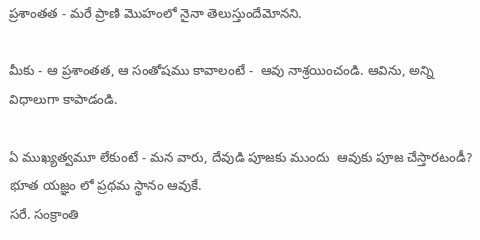ప్రశాంతత - మరే ప్రాణి మొహంలో నైనా తెలుస్తుందేమోనని.

మీకు - ఆ ప్రశాంతత, ఆ సంతోషము కావాలంటే -  ఆవు నాశ్రయించండి. ఆవిను, అన్ని విధాలుగా కాపాడండి.

ఏ ముఖ్యత్వమూ లేకుంటే - మన వారు, దేవుడి పూజకు ముందు  ఆవుకు పూజ చేస్తారటండీ?  భూత యజ్ఞం లో ప్రథమ స్థానం ఆవుకే.
సరే. సంక్రాంతి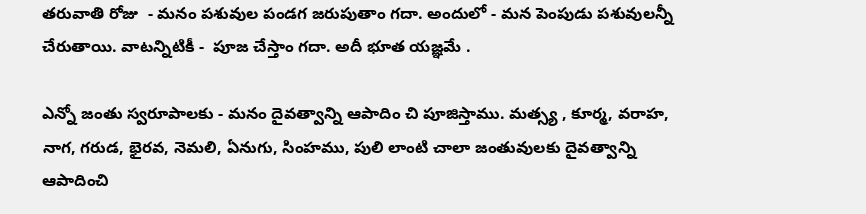తరువాతి రోజు  - మనం పశువుల పండగ జరుపుతాం గదా. అందులో - మన పెంపుడు పశువులన్నీ చేరుతాయి. వాటన్నిటికీ -  పూజ చేస్తాం గదా. అదీ భూత యజ్ఞమే .

ఎన్నో జంతు స్వరూపాలకు - మనం దైవత్వాన్ని ఆపాదిం చి పూజిస్తాము. మత్స్య , కూర్మ, వరాహ, నాగ, గరుడ, భైరవ, నెమలి, ఏనుగు, సింహము, పులి లాంటి చాలా జంతువులకు దైవత్వాన్ని ఆపాదించి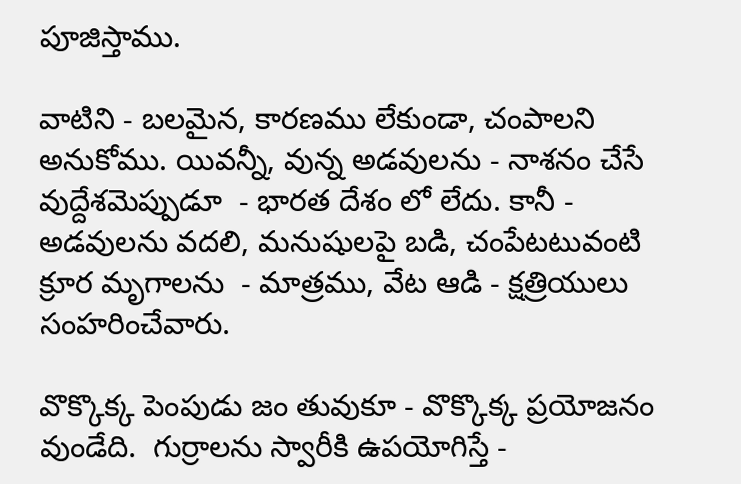పూజిస్తాము.

వాటిని - బలమైన, కారణము లేకుండా, చంపాలని అనుకోము. యివన్నీ, వున్న అడవులను - నాశనం చేసే వుద్దేశమెప్పుడూ  - భారత దేశం లో లేదు. కానీ - అడవులను వదలి, మనుషులపై బడి, చంపేటటువంటి క్రూర మృగాలను  - మాత్రము, వేట ఆడి - క్షత్రియులు సంహరించేవారు.

వొక్కొక్క పెంపుడు జం తువుకూ - వొక్కొక్క ప్రయోజనం వుండేది.  గుర్రాలను స్వారీకి ఉపయోగిస్తే -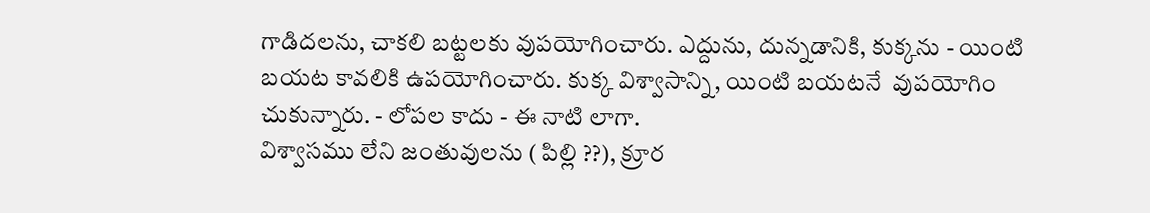గాడిదలను, చాకలి బట్టలకు వుపయోగించారు. ఎద్దును, దున్నడానికి, కుక్కను - యింటి బయట కావలికి ఉపయోగించారు. కుక్క విశ్వాసాన్ని, యింటి బయటనే  వుపయోగిం చుకున్నారు. - లోపల కాదు - ఈ నాటి లాగా.
విశ్వాసము లేని జంతువులను ( పిల్లి ??), క్రూర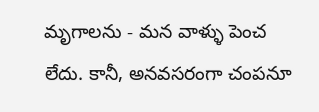మృగాలను - మన వాళ్ళు పెంచ లేదు. కానీ, అనవసరంగా చంపనూ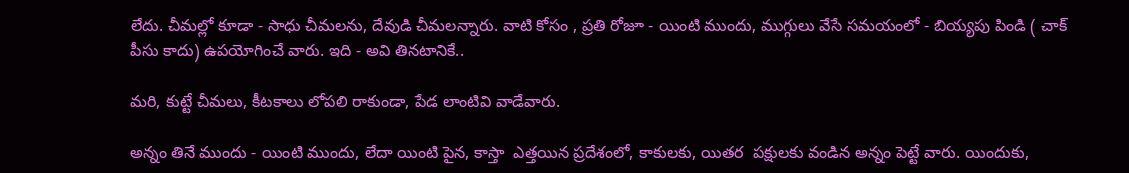లేదు. చీమల్లో కూడా - సాధు చీమలను, దేవుడి చీమలన్నారు. వాటి కోసం , ప్రతి రోజూ - యింటి ముందు, ముగ్గులు వేసే సమయంలో - బియ్యపు పిండి ( చాక్ పీసు కాదు) ఉపయోగించే వారు. ఇది - అవి తినటానికే..

మరి, కుట్టే చీమలు, కీటకాలు లోపలి రాకుండా, పేడ లాంటివి వాడేవారు.

అన్నం తినే ముందు - యింటి ముందు, లేదా యింటి పైన, కాస్తా  ఎత్తయిన ప్రదేశంలో, కాకులకు, యితర  పక్షులకు వండిన అన్నం పెట్టే వారు. యిందుకు,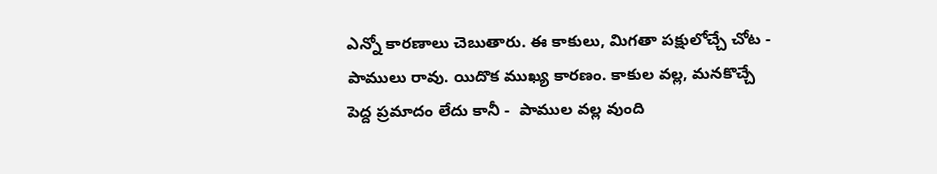ఎన్నో కారణాలు చెబుతారు. ఈ కాకులు, మిగతా పక్షులోచ్చే చోట - పాములు రావు. యిదొక ముఖ్య కారణం. కాకుల వల్ల, మనకొచ్చే పెద్ద ప్రమాదం లేదు కానీ -  పాముల వల్ల వుంది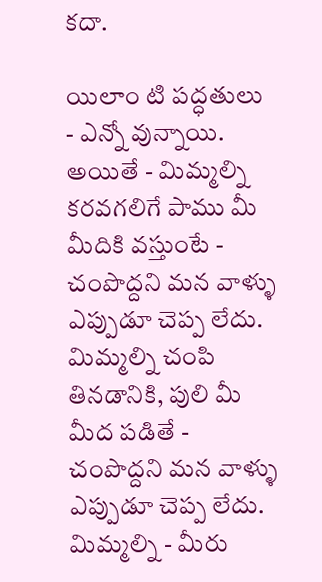కదా.

యిలాం టి పద్ధతులు - ఎన్నో వున్నాయి. అయితే - మిమ్మల్ని కరవగలిగే పాము మీ మీదికి వస్తుంటే - చంపొద్దని మన వాళ్ళు  ఎప్పుడూ చెప్ప లేదు.  మిమ్మల్ని చంపి తినడానికి, పులి మీ  మీద పడితే - చంపొద్దని మన వాళ్ళు  ఎప్పుడూ చెప్ప లేదు. మిమ్మల్ని - మీరు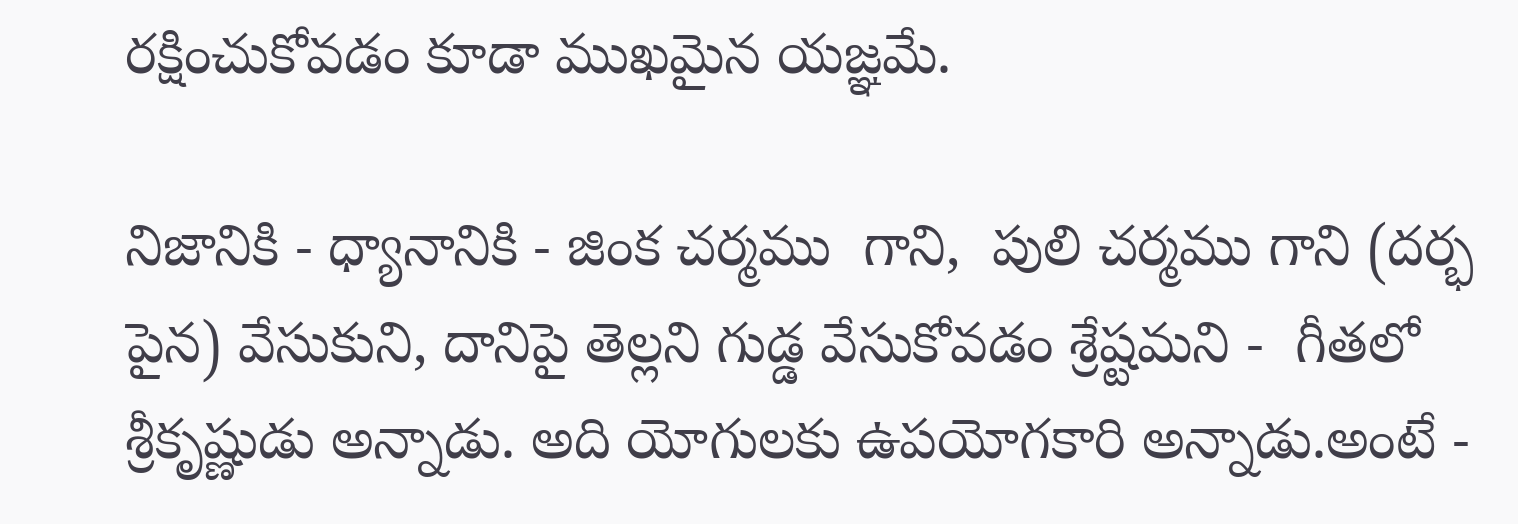రక్షించుకోవడం కూడా ముఖమైన యజ్ఞమే.

నిజానికి - ధ్యానానికి - జింక చర్మము  గాని,  పులి చర్మము గాని (దర్భ పైన) వేసుకుని, దానిపై తెల్లని గుడ్డ వేసుకోవడం శ్రేష్టమని -  గీతలో శ్రీకృష్ణుడు అన్నాడు. అది యోగులకు ఉపయోగకారి అన్నాడు.అంటే -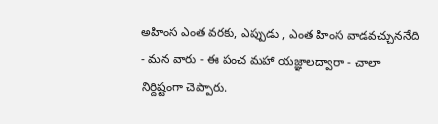అహింస ఎంత వరకు, ఎప్పుడు , ఎంత హింస వాడవచ్చుననేది - మన వారు - ఈ పంచ మహా యజ్ఞాలద్వారా - చాలా నిర్దిష్టంగా చెప్పారు.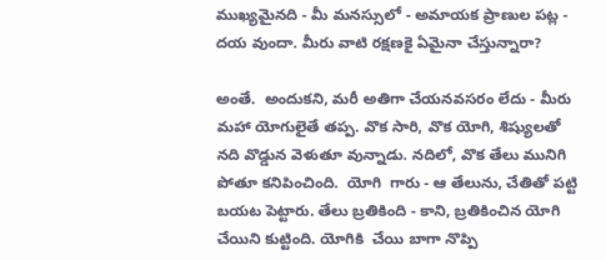ముఖ్యమైనది - మీ మనస్సులో - అమాయక ప్రాణుల పట్ల - దయ వుందా. మీరు వాటి రక్షణకై ఏమైనా చేస్తున్నారా?

అంతే.  అందుకని, మరీ అతిగా చేయనవసరం లేదు - మీరు మహా యోగులైతే తప్ప. వొక సారి, వొక యోగి, శిష్యులతో నది వొడ్డున వెళుతూ వున్నాడు. నదిలో, వొక తేలు మునిగి పోతూ కనిపించింది.  యోగి  గారు - ఆ తేలును, చేతితో పట్టి బయట పెట్టారు. తేలు బ్రతికింది - కాని, బ్రతికించిన యోగి చేయిని కుట్టింది. యోగికి  చేయి బాగా నొప్పి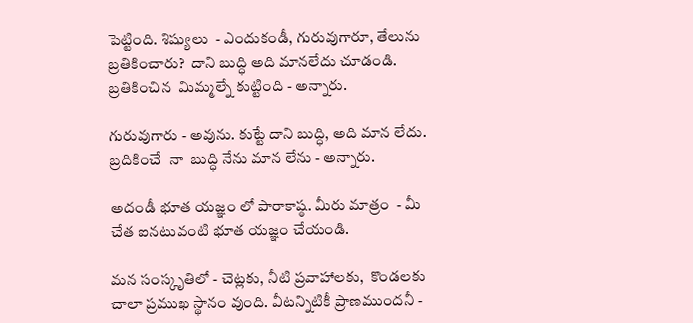పెట్టింది. శిష్యులు  - ఎందుకండీ, గురువుగారూ, తేలును బ్రతికించారు?  దాని బుద్ధి అది మానలేదు చూడండి. బ్రతికించిన  మిమ్మల్నే కుట్టింది - అన్నారు.

గురువుగారు - అవును. కుట్టే దాని బుద్ధి, అది మాన లేదు. బ్రదికించే  నా  బుద్ధి నేను మాన లేను - అన్నారు.

అదండీ భూత యజ్ఞం లో పారాకాష్ఠ. మీరు మాత్రం  - మీ చేత ఐనటువంటి భూత యజ్ఞం చేయండి.

మన సంస్కృతిలో - చెట్లకు, నీటి ప్రవాహాలకు,  కొండలకు చాలా ప్రముఖ స్థానం వుంది. వీటన్నిటికీ ప్రాణముందనీ -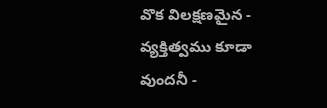వొక విలక్షణమైన - వ్యక్తిత్వము కూడా వుందనీ -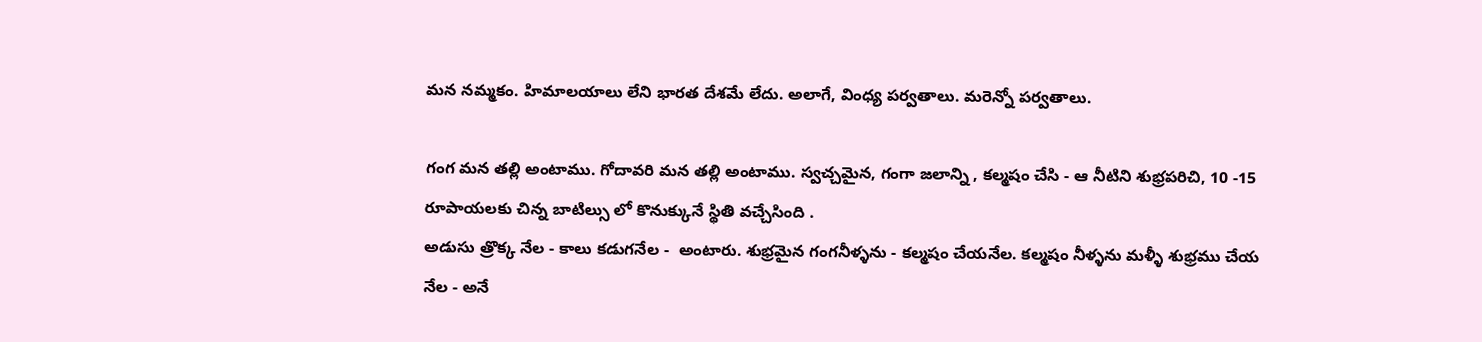మన నమ్మకం. హిమాలయాలు లేని భారత దేశమే లేదు. అలాగే, వింధ్య పర్వతాలు. మరెన్నో పర్వతాలు.

గంగ మన తల్లి అంటాము. గోదావరి మన తల్లి అంటాము. స్వచ్చమైన, గంగా జలాన్ని , కల్మషం చేసి - ఆ నీటిని శుభ్రపరిచి, 10 -15  రూపాయలకు చిన్న బాటిల్సు లో కొనుక్కునే స్థితి వచ్చేసింది .
అడుసు త్రొక్క నేల - కాలు కడుగనేల -  అంటారు. శుభ్రమైన గంగనీళ్ళను - కల్మషం చేయనేల. కల్మషం నీళ్ళను మళ్ళీ శుభ్రము చేయ నేల - అనే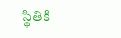స్థితికి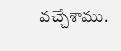వచ్చేశాము.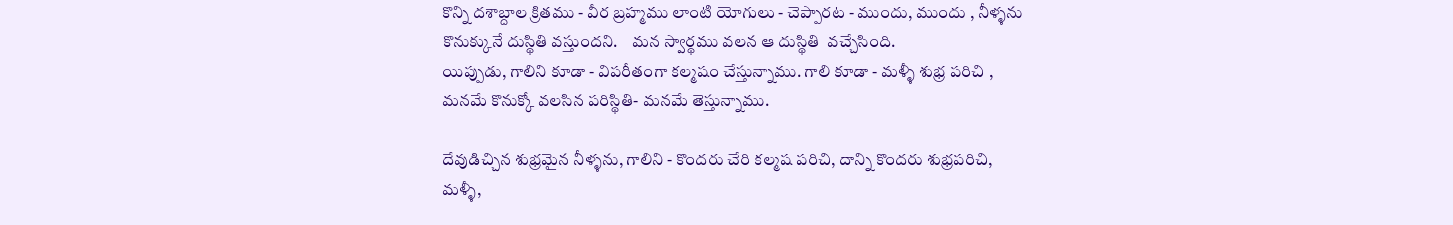కొన్ని దశాబ్దాల క్రితము - వీర బ్రహ్మము లాంటి యోగులు - చెప్పారట - ముందు, ముందు , నీళ్ళను కొనుక్కునే దుస్థితి వస్తుందని.    మన స్వార్థము వలన ఆ దుస్థితి  వచ్చేసింది.
యిప్పుడు, గాలిని కూడా - విపరీతంగా కల్మషం చేస్తున్నాము. గాలి కూడా - మళ్ళీ శుభ్ర పరిచి , మనమే కొనుక్కో వలసిన పరిస్థితి- మనమే తెస్తున్నాము.

దేవుడిచ్చిన శుభ్రమైన నీళ్ళను, గాలిని - కొందరు చేరి కల్మష పరిచి, దాన్ని కొందరు శుభ్రపరిచి, మళ్ళీ,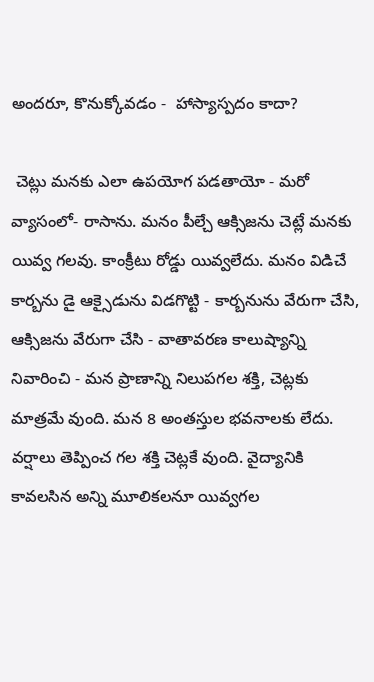అందరూ, కొనుక్కోవడం -  హాస్యాస్పదం కాదా?

 చెట్లు మనకు ఎలా ఉపయోగ పడతాయో - మరో వ్యాసంలో- రాసాను. మనం పీల్చే ఆక్సిజను చెట్లే మనకు యివ్వ గలవు. కాంక్రీటు రోడ్డు యివ్వలేదు. మనం విడిచే కార్బను డై ఆక్సైడును విడగొట్టి - కార్బనును వేరుగా చేసి, ఆక్సిజను వేరుగా చేసి - వాతావరణ కాలుష్యాన్ని నివారించి - మన ప్రాణాన్ని నిలుపగల శక్తి, చెట్లకు మాత్రమే వుంది. మన 8 అంతస్తుల భవనాలకు లేదు.  వర్షాలు తెప్పించ గల శక్తి చెట్లకే వుంది. వైద్యానికి కావలసిన అన్ని మూలికలనూ యివ్వగల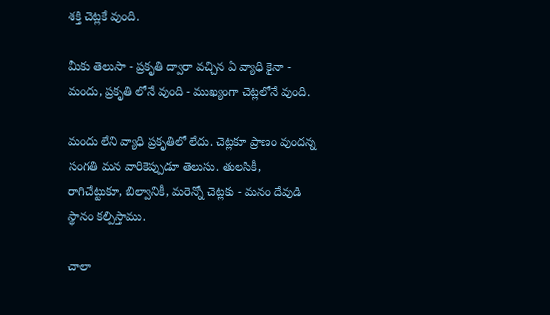శక్తి చెట్లకే వుంది.

మీకు తెలుసా - ప్రకృతి ద్వారా వచ్చిన ఏ వ్యాధి కైనా - మందు, ప్రకృతి లోనే వుంది - ముఖ్యంగా చెట్లలోనే వుంది.

మందు లేని వ్యాధి ప్రకృతిలో లేదు. చెట్లకూ ప్రాణం వుందన్న సంగతి మన వారికెప్పుడూ తెలుసు. తులసికీ, రాగిచేట్టుకూ, బిల్వానికీ, మరెన్నో చెట్లకు - మనం దేవుడి స్థానం కల్పిస్తాము.

చాలా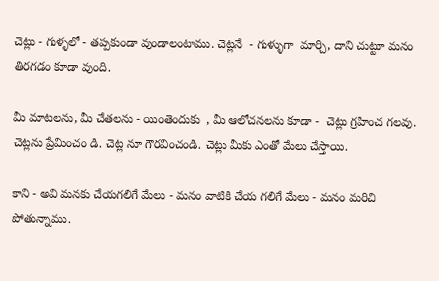చెట్లు - గుళ్ళలో - తప్పకుండా వుండాలంటాము. చెట్లనే  - గుళ్ళుగా  మార్చి, దాని చుట్టూ మనం తిరగడం కూడా వుంది.

మీ మాటలను, మీ చేతలను - యింతెందుకు  , మీ ఆలోచనలను కూడా -  చెట్లు గ్రహించ గలవు. చెట్లను ప్రేమించం డి. చెట్ల నూ గౌరవించండి. చెట్లు మీకు ఎంతో మేలు చేస్తాయి.

కాని - అవి మనకు చేయగలిగే మేలు - మనం వాటికి చేయ గలిగే మేలు - మనం మరిచి పోతున్నాము.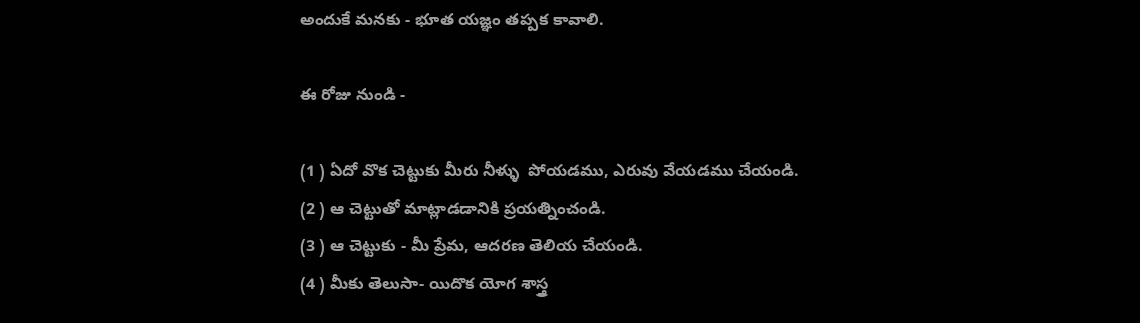అందుకే మనకు - భూత యజ్ఞం తప్పక కావాలి.

ఈ రోజు నుండి -

(1 ) ఏదో వొక చెట్టుకు మీరు నీళ్ళు  పోయడము, ఎరువు వేయడము చేయండి.
(2 ) ఆ చెట్టుతో మాట్లాడడానికి ప్రయత్నించండి.
(3 ) ఆ చెట్టుకు - మీ ప్రేమ, ఆదరణ తెలియ చేయండి.
(4 ) మీకు తెలుసా- యిదొక యోగ శాస్త్ర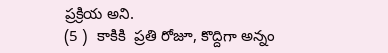ప్రక్రియ అని.
(5 )  కాకికి  ప్రతి రోజూ, కొద్దిగా అన్నం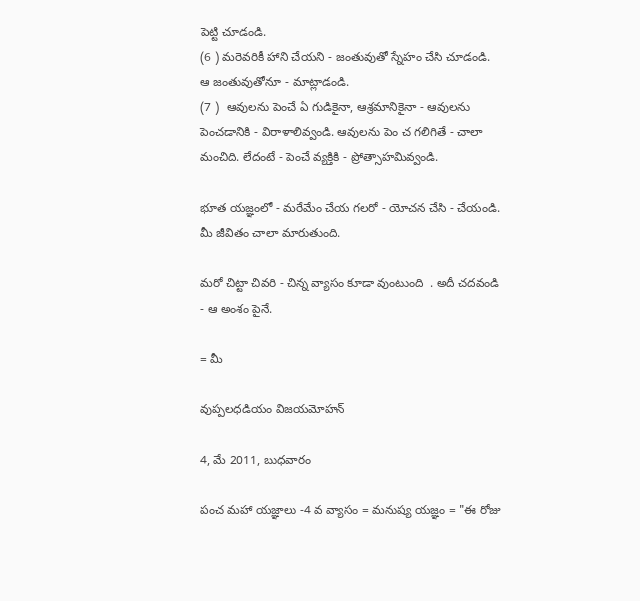పెట్టి చూడండి.
(6 ) మరెవరికీ హాని చేయని - జంతువుతో స్నేహం చేసి చూడండి. ఆ జంతువుతోనూ - మాట్లాడండి.
(7 )  ఆవులను పెంచే ఏ గుడికైనా, ఆశ్రమానికైనా - ఆవులను పెంచడానికి - విరాళాలివ్వండి. ఆవులను పెం చ గలిగితే - చాలా  మంచిది. లేదంటే - పెంచే వ్యక్తికి - ప్రోత్సాహమివ్వండి.

భూత యజ్ఞంలో - మరేమేం చేయ గలరో - యోచన చేసి - చేయండి. మీ జీవితం చాలా మారుతుంది.

మరో చిట్టా చివరి - చిన్న వ్యాసం కూడా వుంటుంది  . అదీ చదవండి - ఆ అంశం పైనే.

= మీ

వుప్పలధడియం విజయమోహన్

4, మే 2011, బుధవారం

పంచ మహా యజ్ఞాలు -4 వ వ్యాసం = మనుష్య యజ్ఞం = "ఈ రోజు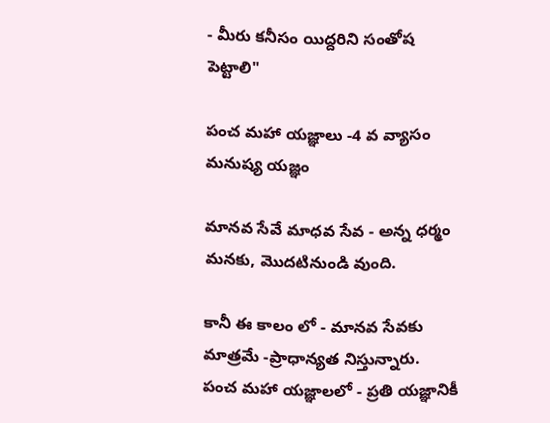- మీరు కనీసం యిద్దరిని సంతోష పెట్టాలి"

పంచ మహా యజ్ఞాలు -4 వ వ్యాసం
మనుష్య యజ్ఞం

మానవ సేవే మాధవ సేవ - అన్న ధర్మం మనకు, మొదటినుండి వుంది.

కానీ ఈ కాలం లో - మానవ సేవకు మాత్రమే -ప్రాధాన్యత నిస్తున్నారు.
పంచ మహా యజ్ఞాలలో - ప్రతి యజ్ఞానికీ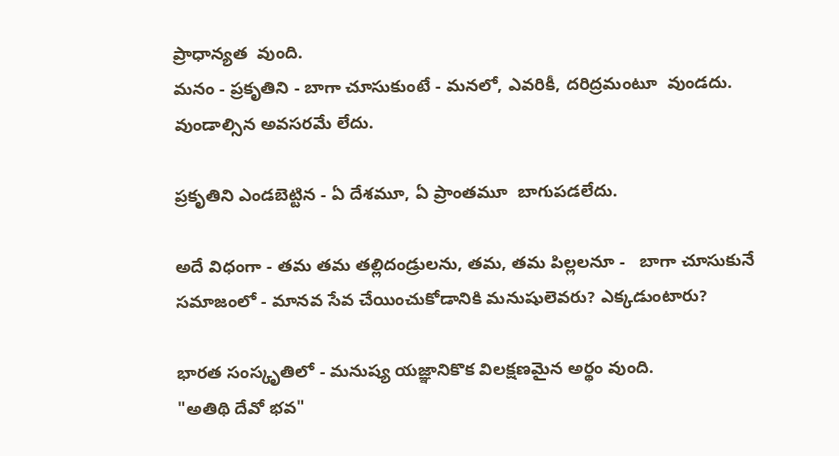ప్రాధాన్యత  వుంది.
మనం - ప్రకృతిని - బాగా చూసుకుంటే - మనలో, ఎవరికీ, దరిద్రమంటూ  వుండదు. వుండాల్సిన అవసరమే లేదు.

ప్రకృతిని ఎండబెట్టిన - ఏ దేశమూ, ఏ ప్రాంతమూ  బాగుపడలేదు.

అదే విధంగా - తమ తమ తల్లిదండ్రులను, తమ, తమ పిల్లలనూ -   బాగా చూసుకునే సమాజంలో - మానవ సేవ చేయించుకోడానికి మనుషులెవరు? ఎక్కడుంటారు?

భారత సంస్కృతిలో - మనుష్య యజ్ఞానికొక విలక్షణమైన అర్థం వుంది.
"అతిథి దేవో భవ"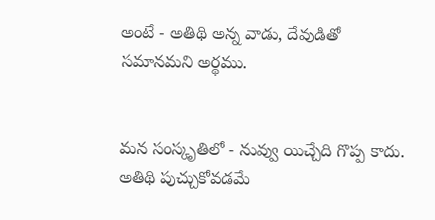అంటే - అతిథి అన్న వాడు, దేవుడితో సమానమని అర్థము.


మన సంస్కృతిలో - నువ్వు యిచ్చేది గొప్ప కాదు. అతిథి పుచ్చుకోవడమే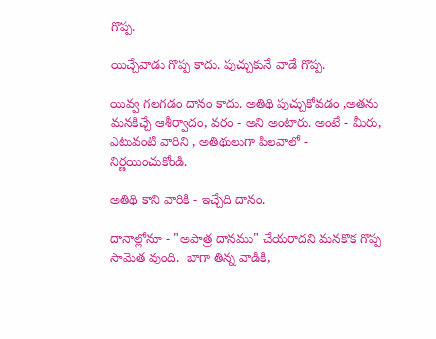గొప్ప.

యిచ్చేవాడు గొప్ప కాదు. పుచ్చుకునే వాడే గొప్ప.

యివ్వ గలగడం దానం కాదు. అతిథి పుచ్చుకోవడం ,అతను మనకిచ్చే ఆశీర్వాదం, వరం - అని అంటారు. అంటే - మీరు, ఎటువంటి వారిని , అతిథులుగా పిలవాలో - నిర్ణయించుకోండి.

అతిథి కాని వారికి - ఇచ్చేది దానం.

దానాల్లోనూ - "అపాత్ర దానము" చేయరాదని మనకొక గొప్ప సామెత వుంది.  బాగా తిన్న వాడికి,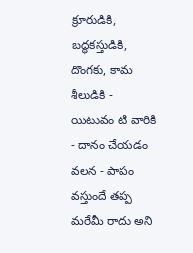క్రూరుడికి, బద్ధకస్తుడికి, దొంగకు, కామ శీలుడికి -  యిటువం టి వారికి - దానం చేయడం వలన - పాపం వస్తుందే తప్ప మరేమీ రాదు అని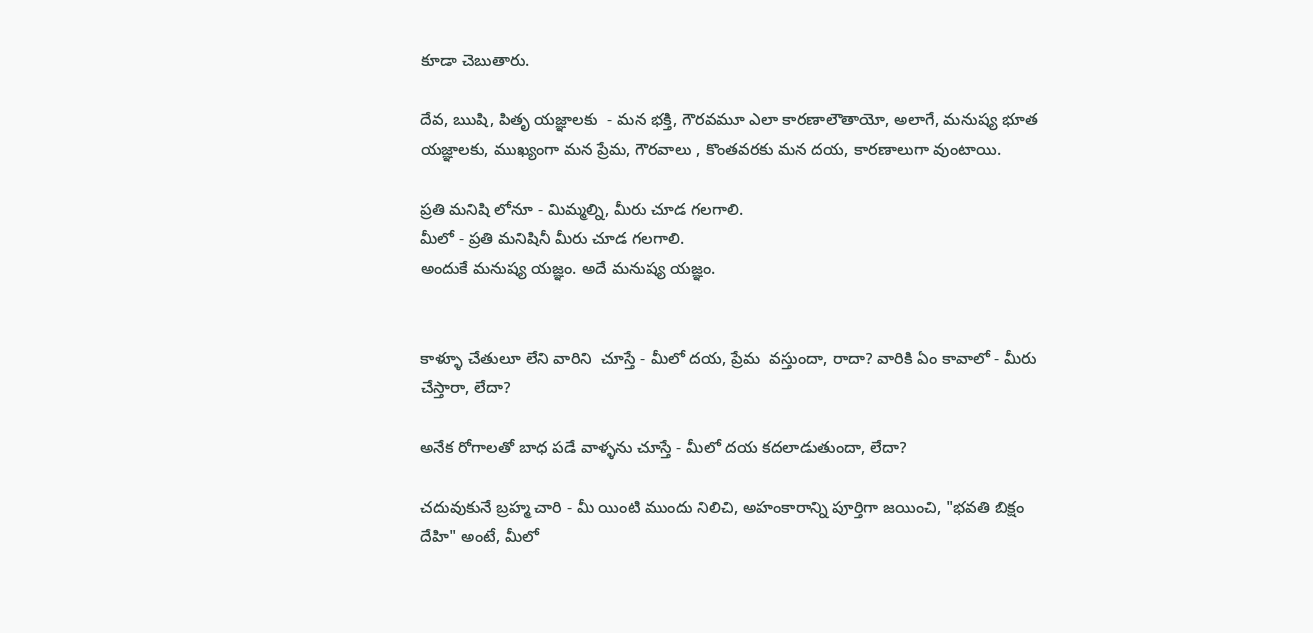కూడా చెబుతారు.

దేవ, ఋషి, పితృ యజ్ఞాలకు  - మన భక్తి, గౌరవమూ ఎలా కారణాలౌతాయో, అలాగే, మనుష్య భూత యజ్ఞాలకు, ముఖ్యంగా మన ప్రేమ, గౌరవాలు , కొంతవరకు మన దయ, కారణాలుగా వుంటాయి.

ప్రతి మనిషి లోనూ - మిమ్మల్ని, మీరు చూడ గలగాలి.
మీలో - ప్రతి మనిషినీ మీరు చూడ గలగాలి.
అందుకే మనుష్య యజ్ఞం. అదే మనుష్య యజ్ఞం.


కాళ్ళూ చేతులూ లేని వారిని  చూస్తే - మీలో దయ, ప్రేమ  వస్తుందా, రాదా? వారికి ఏం కావాలో - మీరు చేస్తారా, లేదా?

అనేక రోగాలతో బాధ పడే వాళ్ళను చూస్తే - మీలో దయ కదలాడుతుందా, లేదా?

చదువుకునే బ్రహ్మ చారి - మీ యింటి ముందు నిలిచి, అహంకారాన్ని పూర్తిగా జయించి, "భవతి బిక్షం దేహి" అంటే, మీలో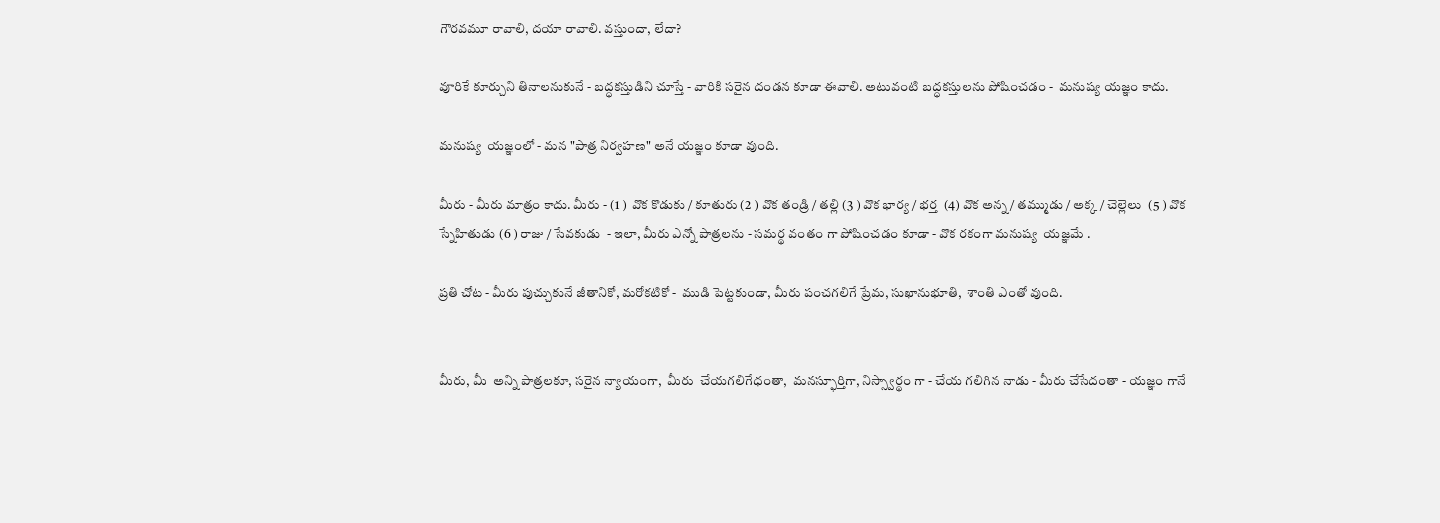గౌరవమూ రావాలి, దయా రావాలి. వస్తుందా, లేదా?

వూరికే కూర్చుని తినాలనుకునే - బద్ధకస్తుడిని చూస్తే - వారికి సరైన దండన కూడా ఈవాలి. అటువంటి బద్ధకస్తులను పోషించడం -  మనుష్య యజ్ఞం కాదు.

మనుష్య  యజ్ఞంలో - మన "పాత్ర నిర్వహణ" అనే యజ్ఞం కూడా వుంది.

మీరు - మీరు మాత్రం కాదు. మీరు - (1 )  వొక కొడుకు / కూతురు (2 ) వొక తండ్రి / తల్లి (3 ) వొక భార్య / భర్త  (4) వొక అన్న / తమ్ముడు / అక్క / చెల్లెలు  (5 ) వొక స్నేహితుడు (6 ) రాజు / సేవకుడు  - ఇలా, మీరు ఎన్నో పాత్రలను - సమర్థ వంతం గా పోషించడం కూడా - వొక రకంగా మనుష్య  యజ్ఞమే .

ప్రతి చోట - మీరు పుచ్చుకునే జీతానికో, మరోకటికో -  ముడి పెట్టకుండా, మీరు పంచగలిగే ప్రేమ, సుఖానుభూతి,  శాంతి ఎంతో వుంది.


మీరు, మీ  అన్ని పాత్రలకూ, సరైన న్యాయంగా,  మీరు  చేయగలిగేధంతా,  మనస్ఫూర్తిగా, నిస్స్వార్థం గా - చేయ గలిగిన నాడు - మీరు చేసేదంతా - యజ్ఞం గానే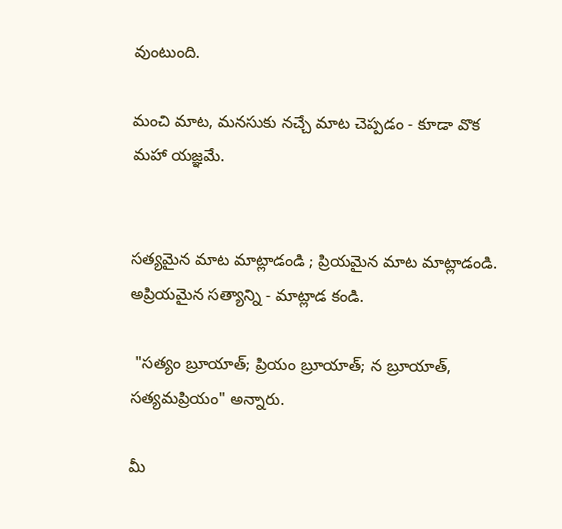వుంటుంది.

మంచి మాట, మనసుకు నచ్చే మాట చెప్పడం - కూడా వొక మహా యజ్ఞమే.


సత్యమైన మాట మాట్లాడండి ; ప్రియమైన మాట మాట్లాడండి. అప్రియమైన సత్యాన్ని - మాట్లాడ కండి.

 "సత్యం బ్రూయాత్; ప్రియం బ్రూయాత్; న బ్రూయాత్, సత్యమప్రియం" అన్నారు.

మీ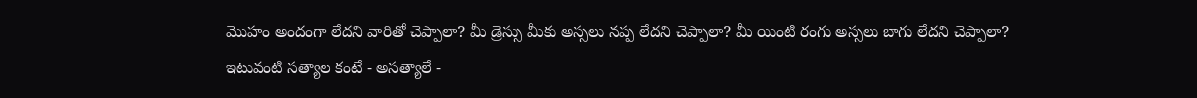మొహం అందంగా లేదని వారితో చెప్పాలా? మీ డ్రెస్సు మీకు అస్సలు నప్ప లేదని చెప్పాలా? మీ యింటి రంగు అస్సలు బాగు లేదని చెప్పాలా? ఇటువంటి సత్యాల కంటే - అసత్యాలే -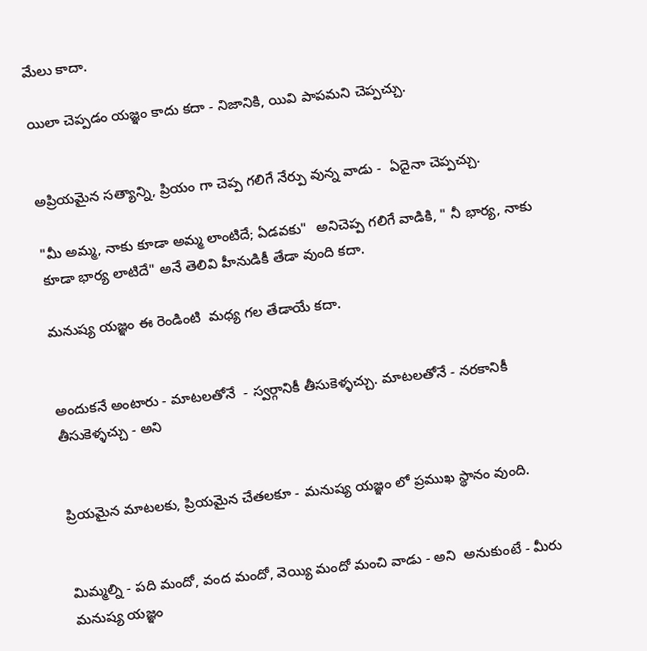మేలు కాదా.

యిలా చెప్పడం యజ్ఞం కాదు కదా - నిజానికి, యివి పాపమని చెప్పచ్చు.


అప్రియమైన సత్యాన్ని, ప్రియం గా చెప్ప గలిగే నేర్పు వున్న వాడు -  ఏదైనా చెప్పచ్చు.

"మీ అమ్మ, నాకు కూడా అమ్మ లాంటిదే; ఏడవకు"  అనిచెప్ప గలిగే వాడికి, " నీ భార్య, నాకు కూడా భార్య లాటిదే" అనే తెలివి హీనుడికీ తేడా వుంది కదా.

మనుష్య యజ్ఞం ఈ రెండింటి  మధ్య గల తేడాయే కదా.


అందుకనే అంటారు - మాటలతోనే  - స్వర్గానికీ తీసుకెళ్ళచ్చు. మాటలతోనే - నరకానికీ  తీసుకెళ్ళచ్చు - అని


ప్రియమైన మాటలకు, ప్రియమైన చేతలకూ - మనుష్య యజ్ఞం లో ప్రముఖ స్థానం వుంది.


మిమ్మల్ని - పది మందో, వంద మందో, వెయ్యి మందో మంచి వాడు - అని  అనుకుంటే - మీరు మనుష్య యజ్ఞం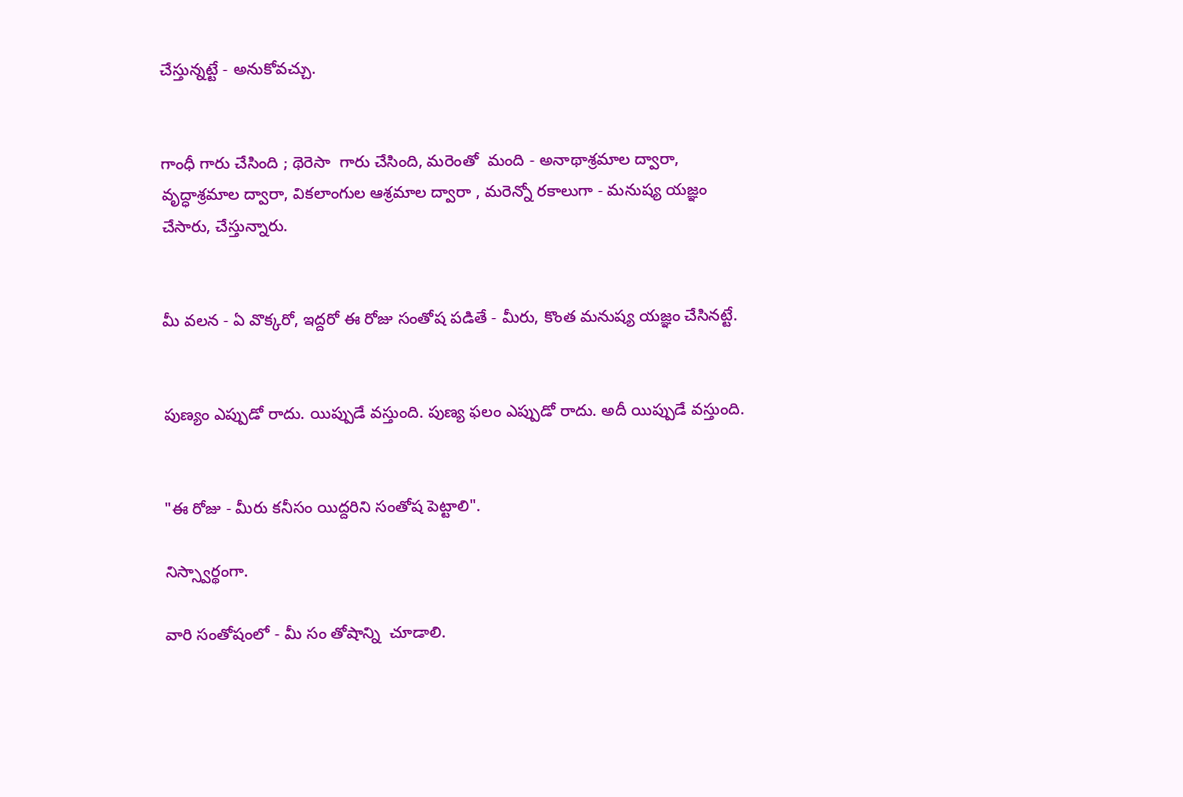చేస్తున్నట్టే - అనుకోవచ్చు.


గాంధీ గారు చేసింది ; థెరెసా  గారు చేసింది, మరెంతో  మంది - అనాథాశ్రమాల ద్వారా, వృద్ధాశ్రమాల ద్వారా, వికలాంగుల ఆశ్రమాల ద్వారా , మరెన్నో రకాలుగా - మనుష్య యజ్ఞం చేసారు, చేస్తున్నారు.


మీ వలన - ఏ వొక్కరో, ఇద్దరో ఈ రోజు సంతోష పడితే - మీరు, కొంత మనుష్య యజ్ఞం చేసినట్టే.


పుణ్యం ఎప్పుడో రాదు. యిప్పుడే వస్తుంది. పుణ్య ఫలం ఎప్పుడో రాదు. అదీ యిప్పుడే వస్తుంది.


"ఈ రోజు - మీరు కనీసం యిద్దరిని సంతోష పెట్టాలి".

నిస్స్వార్థంగా.

వారి సంతోషంలో - మీ సం తోషాన్ని  చూడాలి.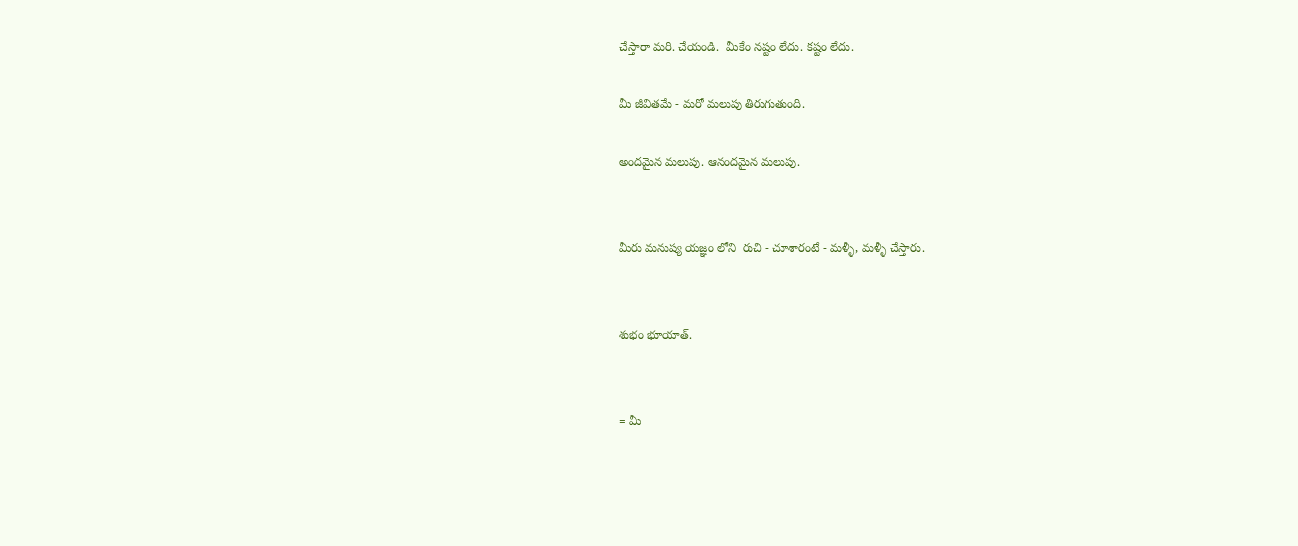చేస్తారా మరి. చేయండి.  మీకేం నష్టం లేదు. కష్టం లేదు.

మీ జీవితమే - మరో మలుపు తిరుగుతుంది.

అందమైన మలుపు. ఆనందమైన మలుపు.


మీరు మనుష్య యజ్ఞం లోని  రుచి - చూశారంటే - మళ్ళీ, మళ్ళీ చేస్తారు.


శుభం భూయాత్.


= మీ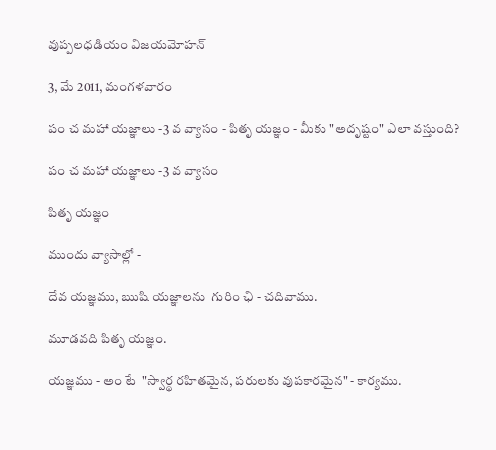వుప్పలధడియం విజయమోహన్

3, మే 2011, మంగళవారం

పం చ మహా యజ్ఞాలు -3 వ వ్యాసం - పితృ యజ్ఞం - మీకు "అదృష్టం" ఎలా వస్తుంది?

పం చ మహా యజ్ఞాలు -3 వ వ్యాసం

పితృ యజ్ఞం

ముందు వ్యాసాల్లో -

దేవ యజ్ఞము, ఋషి యజ్ఞాలను  గురిం ఛి - చదివాము.

మూడవది పితృ యజ్ఞం.

యజ్ఞము - అం టే  "స్వార్థ రహితమైన, పరులకు వుపకారమైన" - కార్యము.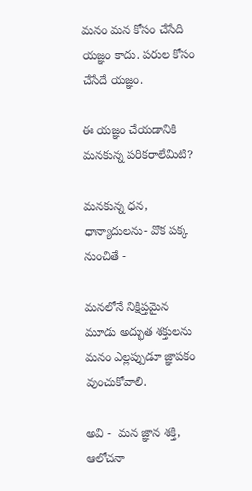మనం మన కోసం చేసేది యజ్ఞం కాదు. పరుల కోసం చేసేదే యజ్ఞం.

ఈ యజ్ఞం చేయడానికి మనకున్న పరికరాలేమిటి?

మనకున్న ధన, ధాన్యాదులను- వొక పక్క నుంచితే -

మనలోనే నిక్షిప్తమైన మూడు అద్భుత శక్తులను  మనం ఎల్లప్పుడూ జ్ఞాపకం వుంచుకోవాలి.

అవి -  మన జ్ఞాన శక్తి,  ఆలోచనా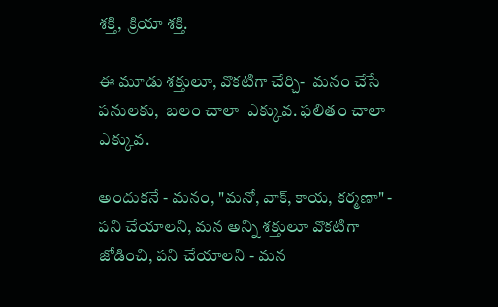శక్తి,  క్రియా శక్తి.

ఈ మూడు శక్తులూ, వొకటిగా చేర్చి-  మనం చేసే పనులకు,  బలం చాలా  ఎక్కువ. ఫలితం చాలా ఎక్కువ.

అందుకనే - మనం, "మనో, వాక్, కాయ, కర్మణా" - పని చేయాలని, మన అన్ని శక్తులూ వొకటిగా జోడించి, పని చేయాలని - మన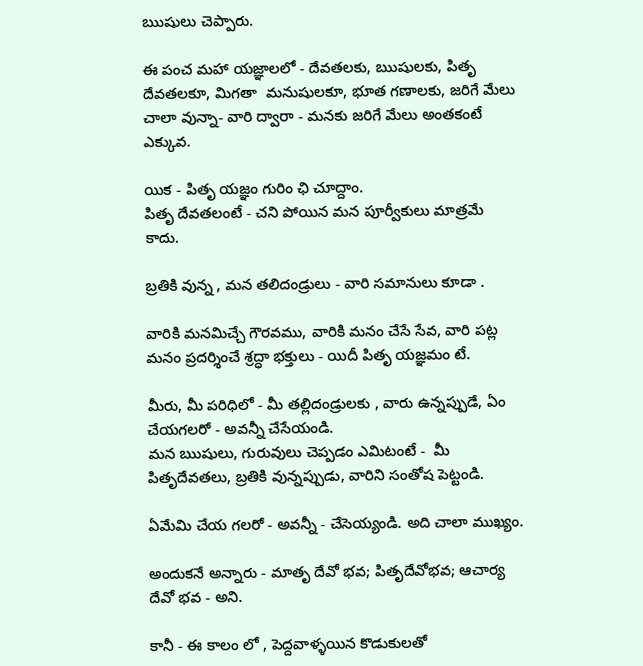ఋషులు చెప్పారు.

ఈ పంచ మహా యజ్ఞాలలో - దేవతలకు, ఋషులకు, పితృ దేవతలకూ, మిగతా  మనుషులకూ, భూత గణాలకు, జరిగే మేలు చాలా వున్నా- వారి ద్వారా - మనకు జరిగే మేలు అంతకంటే ఎక్కువ.

యిక - పితృ యజ్ఞం గురిం ఛి చూద్దాం.
పితృ దేవతలంటే - చని పోయిన మన పూర్వీకులు మాత్రమే కాదు.

బ్రతికి వున్న , మన తలిదండ్రులు - వారి సమానులు కూడా .

వారికి మనమిచ్చే గౌరవము, వారికి మనం చేసే సేవ, వారి పట్ల మనం ప్రదర్శించే శ్రద్ధా భక్తులు - యిదీ పితృ యజ్ఞమం టే.

మీరు, మీ పరిధిలో - మీ తల్లిదండ్రులకు , వారు ఉన్నప్పుడే, ఏం చేయగలరో - అవన్నీ చేసేయండి.
మన ఋషులు, గురువులు చెప్పడం ఎమిటంటే -  మీ పితృదేవతలు, బ్రతికి వున్నప్పుడు, వారిని సంతోష పెట్టండి.

ఏమేమి చేయ గలరో - అవన్నీ - చేసెయ్యండి. అది చాలా ముఖ్యం.

అందుకనే అన్నారు - మాతృ దేవో భవ; పితృదేవోభవ; ఆచార్య దేవో భవ - అని.

కానీ - ఈ కాలం లో , పెద్దవాళ్ళయిన కొడుకులతో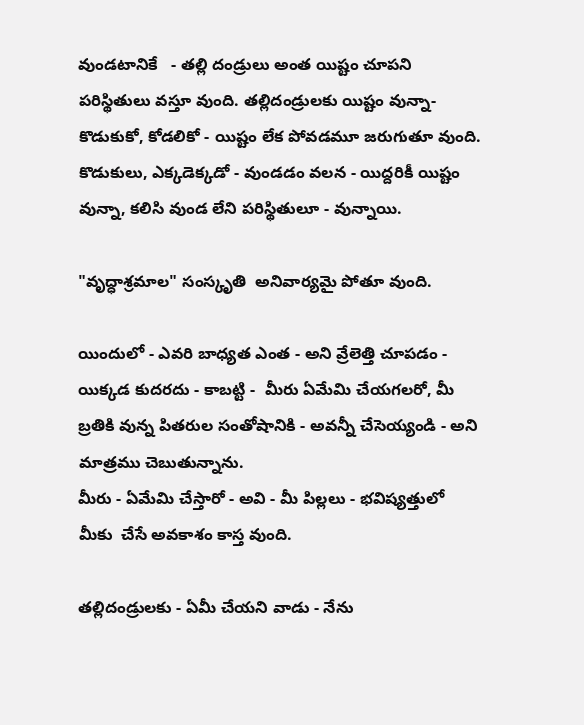వుండటానికే   - తల్లి దండ్రులు అంత యిష్టం చూపని పరిస్థితులు వస్తూ వుంది. తల్లిదండ్రులకు యిష్టం వున్నా- కొడుకుకో, కోడలికో - యిష్టం లేక పోవడమూ జరుగుతూ వుంది.  కొడుకులు, ఎక్కడెక్కడో - వుండడం వలన - యిద్దరికీ యిష్టం వున్నా, కలిసి వుండ లేని పరిస్థితులూ - వున్నాయి.

"వృద్ధాశ్రమాల" సంస్కృతి  అనివార్యమై పోతూ వుంది.

యిందులో - ఎవరి బాధ్యత ఎంత - అని వ్రేలెత్తి చూపడం - యిక్కడ కుదరదు - కాబట్టి -  మీరు ఏమేమి చేయగలరో, మీ బ్రతికి వున్న పితరుల సంతోషానికి - అవన్నీ చేసెయ్యండి - అని మాత్రము చెబుతున్నాను.
మీరు - ఏమేమి చేస్తారో - అవి - మీ పిల్లలు - భవిష్యత్తులో మీకు  చేసే అవకాశం కాస్త వుంది.

తల్లిదండ్రులకు - ఏమీ చేయని వాడు - నేను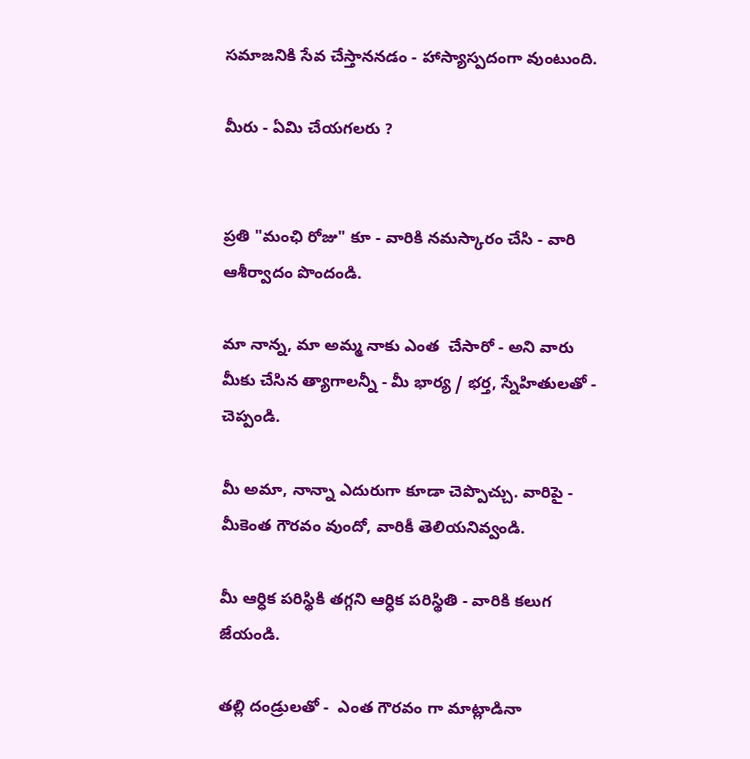సమాజనికి సేవ చేస్తాననడం - హాస్యాస్పదంగా వుంటుంది.

మీరు - ఏమి చేయగలరు ?


ప్రతి "మంఛి రోజు" కూ - వారికి నమస్కారం చేసి - వారి ఆశీర్వాదం పొందండి.

మా నాన్న, మా అమ్మ నాకు ఎంత  చేసారో - అని వారు మీకు చేసిన త్యాగాలన్నీ - మీ భార్య / భర్త, స్నేహితులతో -
చెప్పండి.

మీ అమా, నాన్నా ఎదురుగా కూడా చెప్పొచ్చు. వారిపై - మీకెంత గౌరవం వుందో, వారికీ తెలియనివ్వండి.

మీ ఆర్ధిక పరిస్థికి తగ్గని ఆర్ధిక పరిస్థితి - వారికి కలుగ జేయండి.

తల్లి దండ్రులతో -  ఎంత గౌరవం గా మాట్లాడినా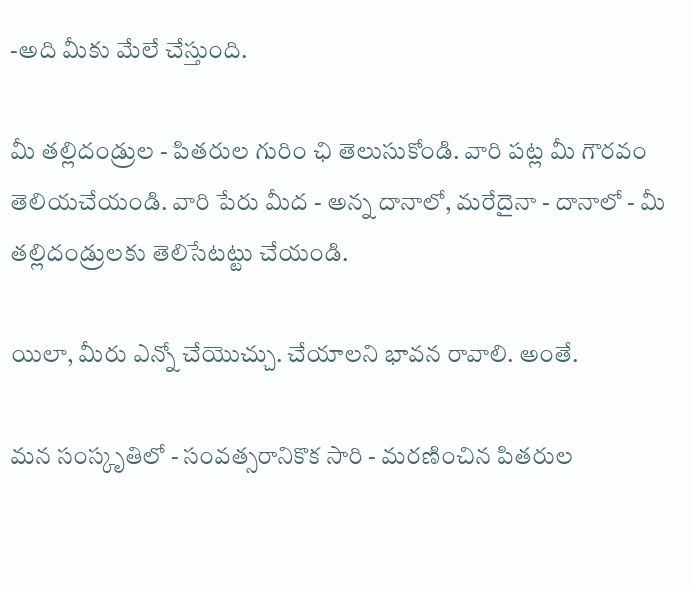-అది మీకు మేలే చేస్తుంది.

మీ తల్లిదండ్రుల - పితరుల గురిం ఛి తెలుసుకోండి. వారి పట్ల మీ గౌరవం తెలియచేయండి. వారి పేరు మీద - అన్న దానాలో, మరేదైనా - దానాలో - మీ తల్లిదండ్రులకు తెలిసేటట్టు చేయండి.

యిలా, మీరు ఎన్నో చేయొచ్చు. చేయాలని భావన రావాలి. అంతే.

మన సంస్కృతిలో - సంవత్సరానికొక సారి - మరణించిన పితరుల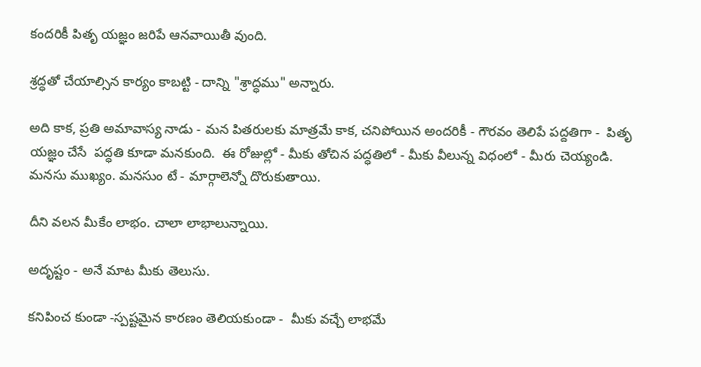కందరికీ పితృ యజ్ఞం జరిపే ఆనవాయితీ వుంది.

శ్రద్ధతో చేయాల్సిన కార్యం కాబట్టి - దాన్ని "శ్రాద్ధము" అన్నారు.

అది కాక, ప్రతి అమావాస్య నాడు - మన పితరులకు మాత్రమే కాక, చనిపోయిన అందరికీ - గౌరవం తెలిపే పద్దతిగా -  పితృ యజ్ఞం చేసే  పద్ధతి కూడా మనకుంది.  ఈ రోజుల్లో - మీకు తోచిన పద్ధతిలో - మీకు వీలున్న విధంలో - మీరు చెయ్యండి.
మనసు ముఖ్యం. మనసుం టే - మార్గాలెన్నో దొరుకుతాయి.

దీని వలన మీకేం లాభం. చాలా లాభాలున్నాయి.

అదృష్టం - అనే మాట మీకు తెలుసు.

కనిపించ కుండా -స్పష్టమైన కారణం తెలియకుండా -  మీకు వచ్చే లాభమే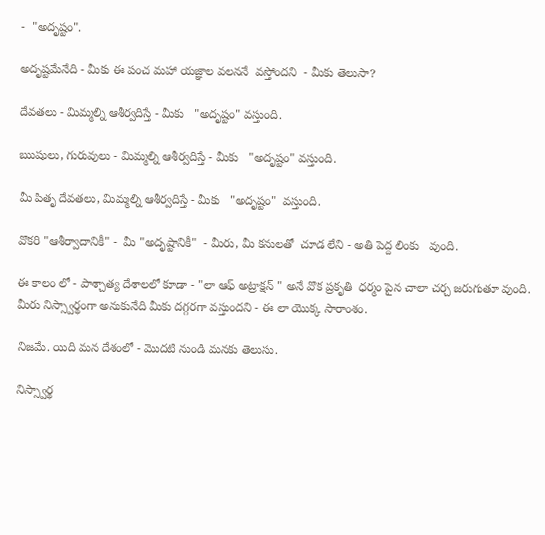-  "అదృష్టం".

అదృష్టమేనేది - మీకు ఈ పంచ మహా యజ్ఞాల వలననే  వస్తోందని  - మీకు తెలుసా?

దేవతలు - మిమ్మల్ని ఆశీర్వదిస్తే - మీకు   "అదృష్టం" వస్తుంది.

ఋషులు, గురువులు - మిమ్మల్ని ఆశీర్వదిస్తే - మీకు   "అదృష్టం" వస్తుంది.

మీ పితృ దేవతలు, మిమ్మల్ని ఆశీర్వదిస్తే - మీకు   "అదృష్టం"  వస్తుంది.

వొకరి "ఆశీర్వాదానికీ" -  మీ "అదృష్టానికీ"  - మీరు, మీ కనులతో  చూడ లేని - అతి పెద్ద లింకు   వుంది.

ఈ కాలం లో - పాశ్చాత్య దేశాలలో కూడా - "లా ఆఫ్ అట్రాక్షన్ " అనే వొక ప్రకృతి  ధర్మం పైన చాలా చర్చ జరుగుతూ వుంది. మీరు నిస్స్వార్థంగా అనుకునేది మీకు దగ్గరగా వస్తుందని - ఈ లా యొక్క సారాంశం.

నిజమే. యిది మన దేశంలో - మొదటి నుండి మనకు తెలుసు.

నిస్స్వార్థ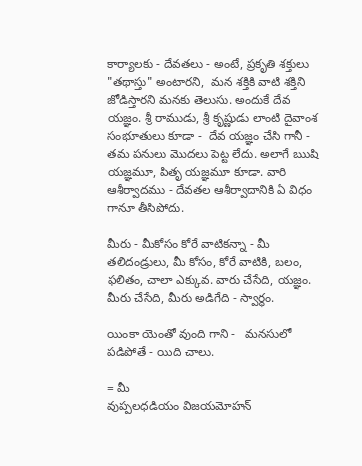కార్యాలకు - దేవతలు - అంటే, ప్రకృతి శక్తులు "తథాస్తు" అంటారని,  మన శక్తికి వాటి శక్తిని జోడిస్తారని మనకు తెలుసు. అందుకే దేవ యజ్ఞం. శ్రీ రాముడు, శ్రీ కృష్ణుడు లాంటి దైవాంశ సంభూతులు కూడా -  దేవ యజ్ఞం చేసి గానీ - తమ పనులు మొదలు పెట్ట లేదు. అలాగే ఋషి యజ్ఞమూ, పితృ యజ్ఞమూ కూడా. వారి ఆశీర్వాదము - దేవతల ఆశీర్వాదానికి ఏ విధం గానూ తీసిపోదు.

మీరు - మీకోసం కోరే వాటికన్నా - మీ తలిదండ్రులు, మీ కోసం, కోరే వాటికి, బలం, ఫలితం, చాలా ఎక్కువ. వారు చేసేది, యజ్ఞం. మీరు చేసేది, మీరు అడిగేది - స్వార్థం.

యింకా యెంతో వుంది గాని -   మనసులో పడిపోతే - యిది చాలు.

= మీ
వుప్పలధడియం విజయమోహన్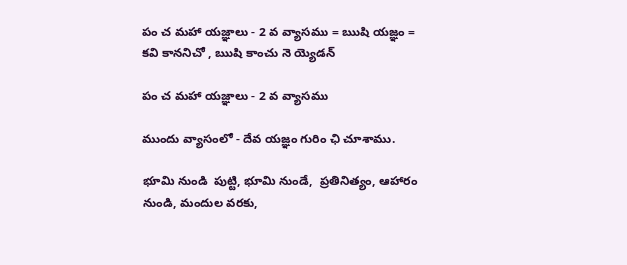పం చ మహా యజ్ఞాలు - 2 వ వ్యాసము = ఋషి యజ్ఞం = కవి కాననిచో , ఋషి కాంచు నె య్యెడన్

పం చ మహా యజ్ఞాలు - 2 వ వ్యాసము

ముందు వ్యాసంలో - దేవ యజ్ఞం గురిం ఛి చూశాము.

భూమి నుండి  పుట్టి, భూమి నుండే,  ప్రతినిత్యం, ఆహారం నుండి, మందుల వరకు,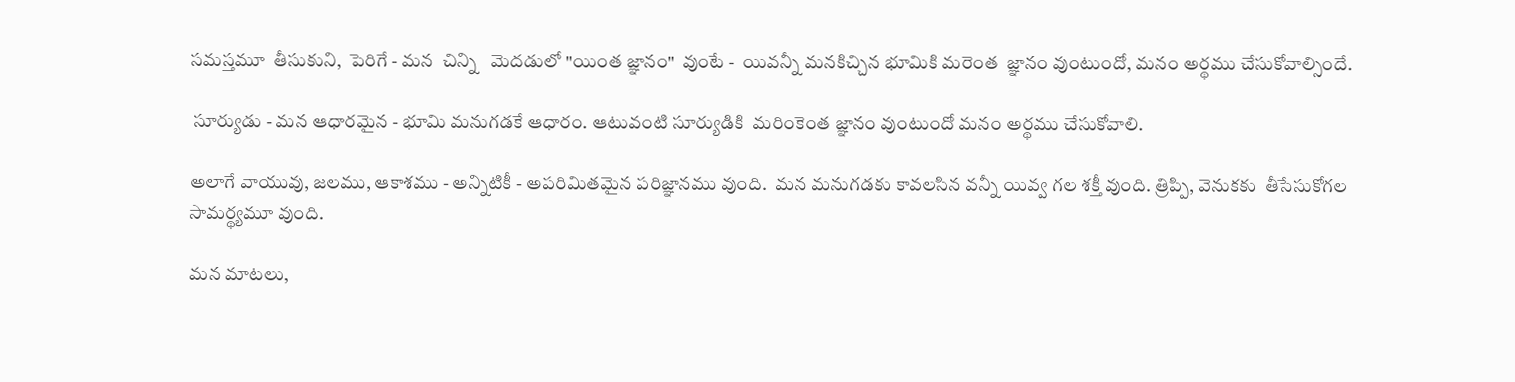సమస్తమూ  తీసుకుని,  పెరిగే - మన  చిన్ని   మెదడులో "యింత జ్ఞానం"  వుంటే -  యివన్నీ మనకిచ్చిన భూమికి మరెంత  జ్ఞానం వుంటుందో, మనం అర్థము చేసుకోవాల్సిందే.

 సూర్యుడు - మన ఆధారమైన - భూమి మనుగడకే ఆధారం. ఆటువంటి సూర్యుడికి  మరింకెంత జ్ఞానం వుంటుందో మనం అర్థము చేసుకోవాలి.

అలాగే వాయువు, జలము, ఆకాశము - అన్నిటికీ - అపరిమితమైన పరిజ్ఞానము వుంది.  మన మనుగడకు కావలసిన వన్నీ యివ్వ గల శక్తీ వుంది. త్రిప్పి, వెనుకకు  తీసేసుకోగల సామర్థ్యమూ వుంది.

మన మాటలు,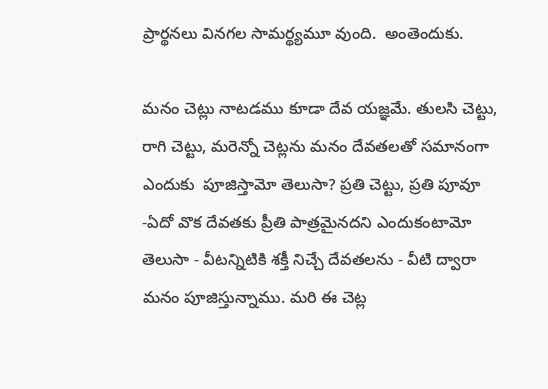ప్రార్థనలు వినగల సామర్థ్యమూ వుంది.  అంతెందుకు.

మనం చెట్లు నాటడము కూడా దేవ యజ్ఞమే. తులసి చెట్టు, రాగి చెట్టు, మరెన్నో చెట్లను మనం దేవతలతో సమానంగా ఎందుకు  పూజిస్తామో తెలుసా? ప్రతి చెట్టు, ప్రతి పూవూ -ఏదో వొక దేవతకు ప్రీతి పాత్రమైనదని ఎందుకంటామో తెలుసా - వీటన్నిటికి శక్తీ నిచ్చే దేవతలను - వీటి ద్వారా మనం పూజిస్తున్నాము. మరి ఈ చెట్ల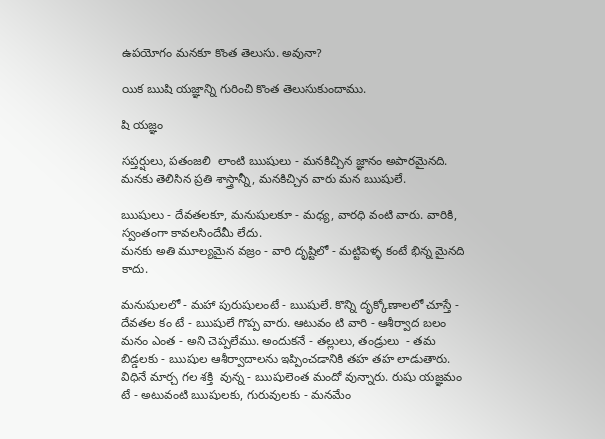ఉపయోగం మనకూ కొంత తెలుసు. అవునా?

యిక ఋషి యజ్ఞాన్ని గురించి కొంత తెలుసుకుందాము.

షి యజ్ఞం

సప్తర్షులు, పతంజలి  లాంటి ఋషులు - మనకిచ్చిన జ్ఞానం అపారమైనది. మనకు తెలిసిన ప్రతి శాస్త్రాన్నీ, మనకిచ్చిన వారు మన ఋషులే.

ఋషులు - దేవతలకూ, మనుషులకూ - మధ్య, వారధి వంటి వారు. వారికి, స్వంతంగా కావలసిందేమీ లేదు.
మనకు అతి మూల్యమైన వజ్రం - వారి దృష్టిలో - మట్టిపెళ్ళ కంటే భిన్న మైనది కాదు.

మనుషులలో - మహా పురుషులంటే - ఋషులే. కొన్ని దృక్కోణాలలో చూస్తే - దేవతల కం టే - ఋషులే గొప్ప వారు. ఆటువం టి వారి - ఆశీర్వాద బలం మనం ఎంత - అని చెప్పలేము. అందుకనే - తల్లులు, తండ్రులు  - తమ బిడ్డలకు - ఋషుల ఆశీర్వాదాలను ఇప్పించడానికి తహ తహ లాడుతారు.  విధినే మార్చ గల శక్తి  వున్న - ఋషులెంత మందో వున్నారు. రుషు యజ్ఞమం టే - అటువంటి ఋషులకు, గురువులకు - మనమేం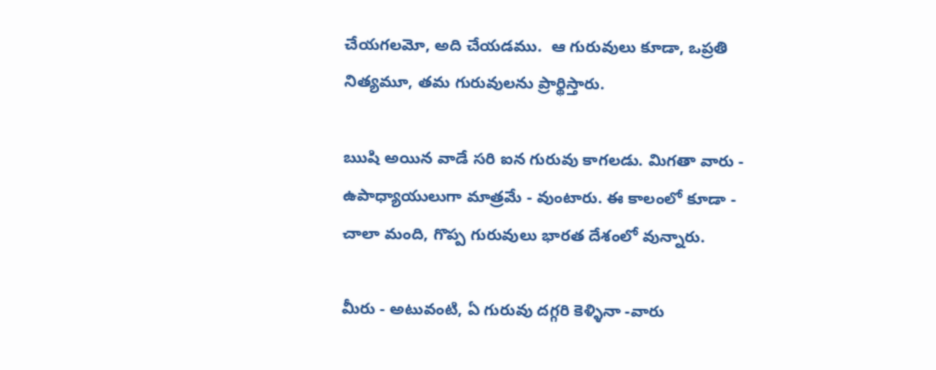చేయగలమో, అది చేయడము.  ఆ గురువులు కూడా, ఒప్రతి నిత్యమూ, తమ గురువులను ప్రార్థిస్తారు.

ఋషి అయిన వాడే సరి ఐన గురువు కాగలడు. మిగతా వారు - ఉపాధ్యాయులుగా మాత్రమే - వుంటారు. ఈ కాలంలో కూడా - చాలా మంది, గొప్ప గురువులు భారత దేశంలో వున్నారు.

మీరు - అటువంటి, ఏ గురువు దగ్గరి కెళ్ళినా -వారు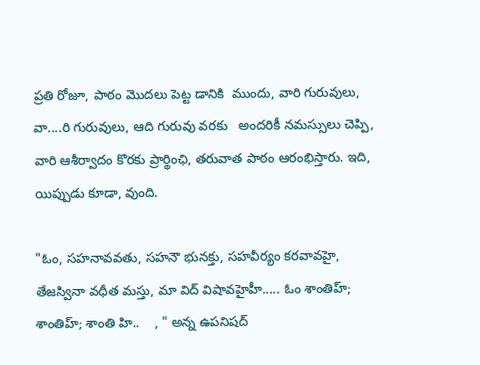ప్రతి రోజూ, పాఠం మొదలు పెట్ట డానికి  ముందు, వారి గురువులు, వా....రి గురువులు, ఆది గురువు వరకు   అందరికీ నమస్సులు చెప్పి, వారి ఆశీర్వాదం కొరకు ప్రార్థింఛి, తరువాత పాఠం ఆరంభిస్తారు. ఇది, యిప్పుడు కూడా, వుంది.

"ఓం, సహనావవతు, సహనౌ భునక్తు, సహవీర్యం కరవావహై, తేజస్వినా వధీత మస్తు, మా విద్ విషావహైహీ..... ఓం శాంతిహ్;  శాంతిహ్; శాంతి హి..    , " అన్న ఉపనిషద్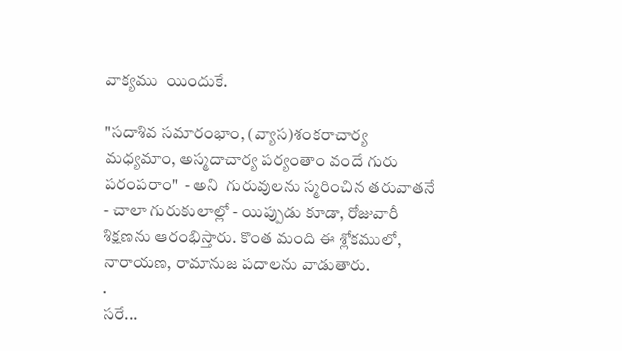వాక్యము  యిందుకే.

"సదాశివ సమారంభాం, (వ్యాస)శంకరాచార్య మధ్యమాం, అస్మదాచార్య పర్యంతాం వందే గురు పరంపరాం"  - అని  గురువులను స్మరించిన తరువాతనే - చాలా గురుకులాల్లో - యిప్పుడు కూడా, రోజువారీ శిక్షణను ఆరంభిస్తారు. కొంత మంది ఈ శ్లోకములో,  నారాయణ, రామానుజ పదాలను వాడుతారు.
.
సరే...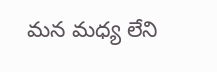మన మధ్య లేని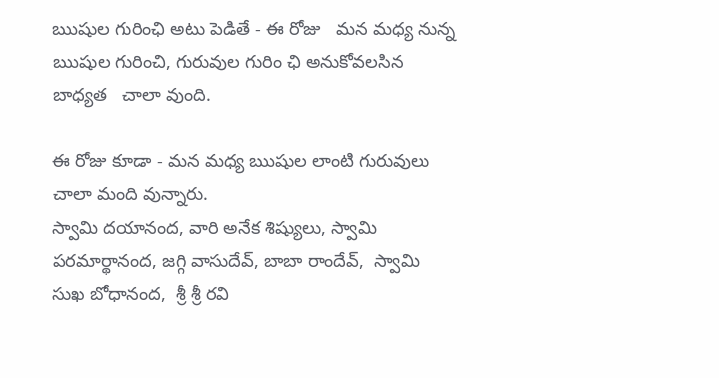ఋషుల గురింఛి అటు పెడితే - ఈ రోజు   మన మధ్య నున్న ఋషుల గురించి, గురువుల గురిం ఛి అనుకోవలసిన బాధ్యత   చాలా వుంది.

ఈ రోజు కూడా - మన మధ్య ఋషుల లాంటి గురువులు చాలా మంది వున్నారు.
స్వామి దయానంద, వారి అనేక శిష్యులు, స్వామి పరమార్థానంద, జగ్గి వాసుదేవ్, బాబా రాందేవ్,  స్వామి సుఖ బోధానంద,  శ్రీ శ్రీ రవి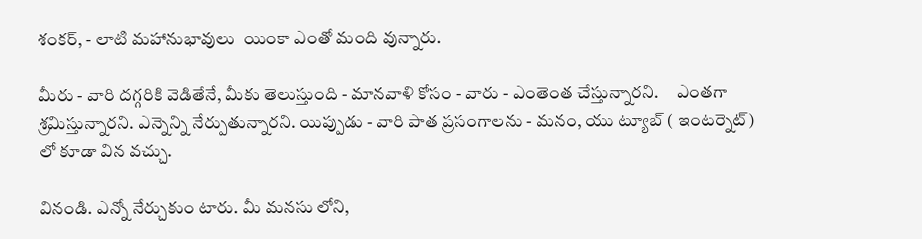శంకర్, - లాటి మహానుభావులు  యింకా ఎంతో మంది వున్నారు.

మీరు - వారి దగ్గరికి వెడితేనే, మీకు తెలుస్తుంది - మానవాళి కోసం - వారు - ఎంతెంత చేస్తున్నారని.     ఎంతగా శ్రమిస్తున్నారని. ఎన్నెన్ని నేర్పుతున్నారని. యిప్పుడు - వారి పాత ప్రసంగాలను - మనం, యు ట్యూబ్ ( ఇంటర్నెట్) లో కూడా విన వచ్చు.

వినండి. ఎన్నో నేర్చుకుం టారు. మీ మనసు లోని,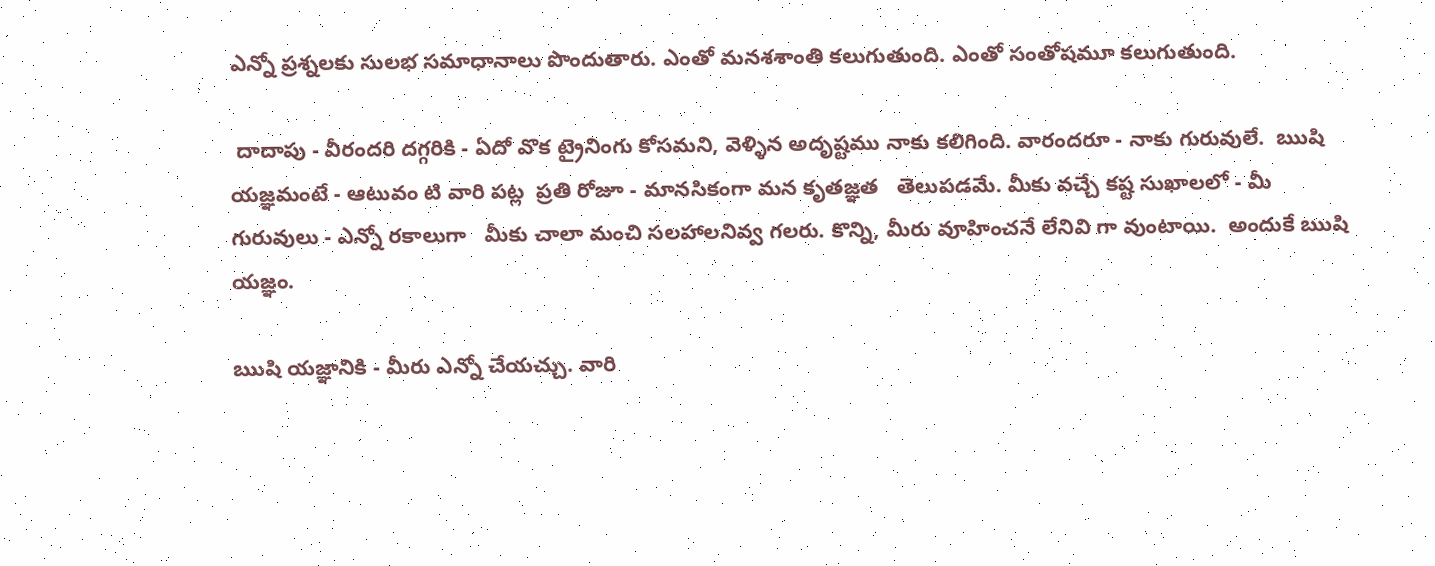ఎన్నో ప్రశ్నలకు సులభ సమాధానాలు పొందుతారు. ఎంతో మనశశాంతి కలుగుతుంది. ఎంతో సంతోషమూ కలుగుతుంది.

 దాదాపు - వీరందరి దగ్గరికి - ఏదో వొక ట్రైనింగు కోసమని, వెళ్ళిన అదృష్టము నాకు కలిగింది. వారందరూ - నాకు గురువులే.  ఋషి యజ్ఞమంటే - ఆటువం టి వారి పట్ల  ప్రతి రోజూ - మానసికంగా మన కృతజ్ఞత   తెలుపడమే. మీకు వచ్చే కష్ట సుఖాలలో - మీ గురువులు - ఎన్నో రకాలుగా   మీకు చాలా మంచి సలహాలనివ్వ గలరు. కొన్ని, మీరు వూహించనే లేనివి గా వుంటాయి.  అందుకే ఋషి యజ్ఞం.

ఋషి యజ్ఞానికి - మీరు ఎన్నో చేయచ్చు. వారి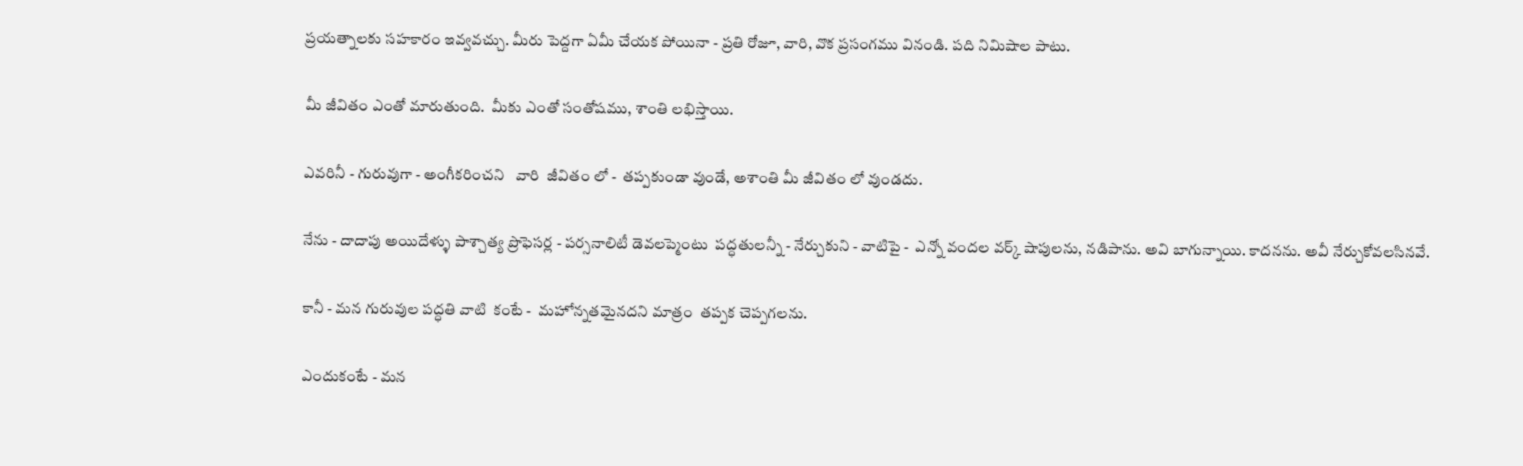ప్రయత్నాలకు సహకారం ఇవ్వవచ్చు. మీరు పెద్దగా ఏమీ చేయక పోయినా - ప్రతి రోజూ, వారి, వొక ప్రసంగము వినండి. పది నిమిషాల పాటు.

మీ జీవితం ఎంతో మారుతుంది.  మీకు ఎంతో సంతోషము, శాంతి లభిస్తాయి.

ఎవరినీ - గురువుగా - అంగీకరించని   వారి  జీవితం లో -  తప్పకుండా వుండే, అశాంతి మీ జీవితం లో వుండదు.

నేను - దాదాపు అయిదేళ్ళు పాశ్చాత్య ప్రొఫెసర్ల - పర్సనాలిటీ డెవలప్మెంటు  పద్ధతులన్నీ - నేర్చుకుని - వాటిపై -  ఎన్నో వందల వర్క్ షాపులను, నడిపాను. అవి బాగున్నాయి. కాదనను. అవీ నేర్చుకోవలసినవే.

కానీ - మన గురువుల పద్ధతి వాటి  కంటే -  మహోన్నతమైనదని మాత్రం  తప్పక చెప్పగలను.

ఎందుకంటే - మన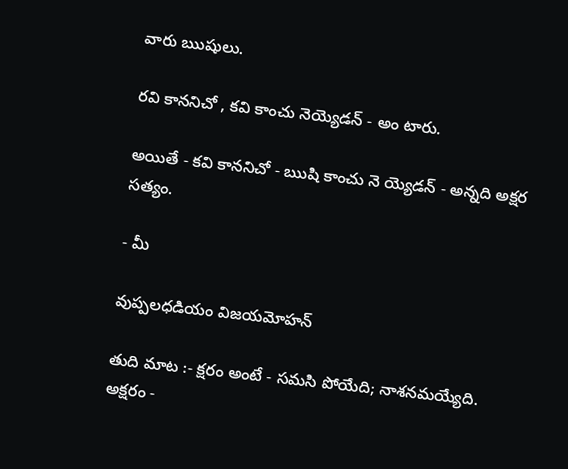వారు ఋషులు.

రవి కాననిచో , కవి కాంచు నెయ్యెడన్ - అం టారు.

అయితే - కవి కాననిచో - ఋషి కాంచు నె య్యెడన్ - అన్నది అక్షర సత్యం.

- మీ

వుప్పలధడియం విజయమోహన్

తుది మాట :- క్షరం అంటే - సమసి పోయేది; నాశనమయ్యేది.   అక్షరం -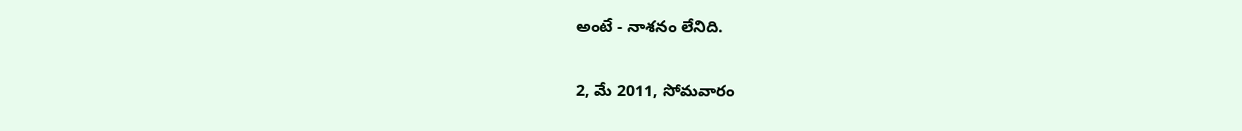అంటే - నాశనం లేనిది.

2, మే 2011, సోమవారం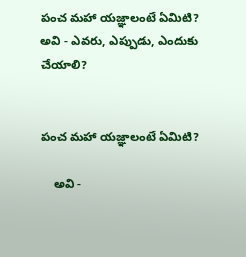పంచ మహా యజ్ఞాలంటే ఏమిటి? అవి - ఎవరు, ఎప్పుడు, ఎందుకు చేయాలి?


పంచ మహా యజ్ఞాలంటే ఏమిటి?

    అవి -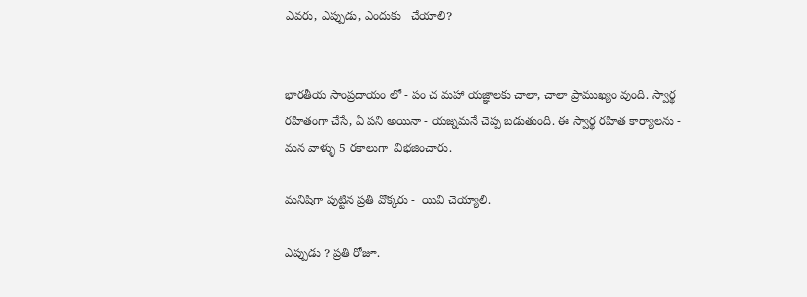ఎవరు, ఎప్పుడు, ఎందుకు   చేయాలి?


భారతీయ సాంప్రదాయం లో - పం చ మహా యజ్ఞాలకు చాలా, చాలా ప్రాముఖ్యం వుంది. స్వార్థ రహితంగా చేసే, ఏ పని అయినా - యజ్నమనే చెప్ప బడుతుంది. ఈ స్వార్థ రహిత కార్యాలను - మన వాళ్ళు 5 రకాలుగా  విభజించారు.

మనిషిగా పుట్టిన ప్రతి వొక్కరు -  యివి చెయ్యాలి.

ఎప్పుడు ? ప్రతి రోజూ.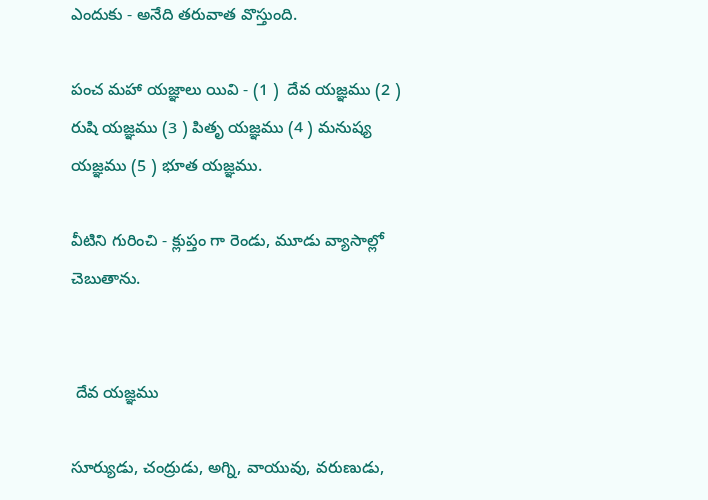ఎందుకు - అనేది తరువాత వొస్తుంది.

పంచ మహా యజ్ఞాలు యివి - (1 )  దేవ యజ్ఞము (2 ) రుషి యజ్ఞము (3 ) పితృ యజ్ఞము (4 ) మనుష్య యజ్ఞము (5 ) భూత యజ్ఞము.

వీటిని గురించి - క్లుప్తం గా రెండు, మూడు వ్యాసాల్లో  చెబుతాను.


 దేవ యజ్ఞము

సూర్యుడు, చంద్రుడు, అగ్ని, వాయువు, వరుణుడు,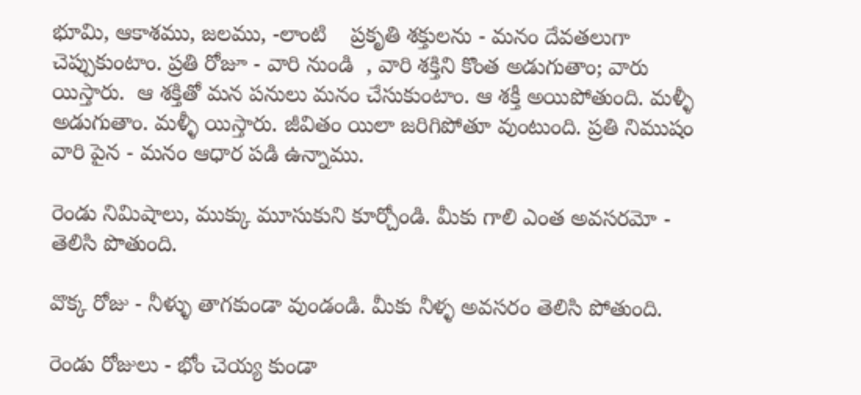భూమి, ఆకాశము, జలము, -లాంటి    ప్రకృతి శక్తులను - మనం దేవతలుగా చెప్పుకుంటాం. ప్రతి రోజూ - వారి నుండి  , వారి శక్తిని కొంత అడుగుతాం; వారు యిస్తారు.  ఆ శక్తితో మన పనులు మనం చేసుకుంటాం. ఆ శక్తీ అయిపోతుంది. మళ్ళీ అడుగుతాం. మళ్ళీ యిస్తారు. జీవితం యిలా జరిగిపోతూ వుంటుంది. ప్రతి నిముషం వారి పైన - మనం ఆధార పడి ఉన్నాము.

రెండు నిమిషాలు, ముక్కు మూసుకుని కూర్చోండి. మీకు గాలి ఎంత అవసరమో - తెలిసి పొతుంది.

వొక్క రోజు - నీళ్ళు తాగకుండా వుండండి. మీకు నీళ్ళ అవసరం తెలిసి పోతుంది.

రెండు రోజులు - భోం చెయ్య కుండా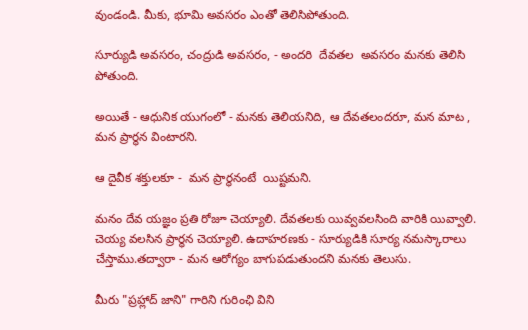వుండండి. మీకు, భూమి అవసరం ఎంతో తెలిసిపోతుంది.

సూర్యుడి అవసరం, చంద్రుడి అవసరం, - అందరి  దేవతల  అవసరం మనకు తెలిసి పోతుంది.

అయితే - ఆధునిక యుగంలో - మనకు తెలియనిది, ఆ దేవతలందరూ, మన మాట , మన ప్రార్థన వింటారని.

ఆ దైవీక శక్తులకూ -  మన ప్రార్థనంటే  యిష్టమని.

మనం దేవ యజ్ఞం ప్రతి రోజూ చెయ్యాలి. దేవతలకు యివ్వవలసింది వారికి యివ్వాలి. చెయ్య వలసిన ప్రార్ధన చెయ్యాలి. ఉదాహరణకు - సూర్యుడికి సూర్య నమస్కారాలు చేస్తాము.తద్వారా - మన ఆరోగ్యం బాగుపడుతుందని మనకు తెలుసు.

మీరు "ప్రహ్లాద్ జాని" గారిని గురింఛి విని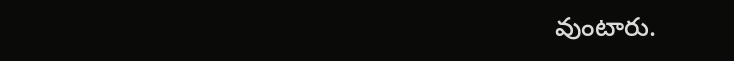వుంటారు.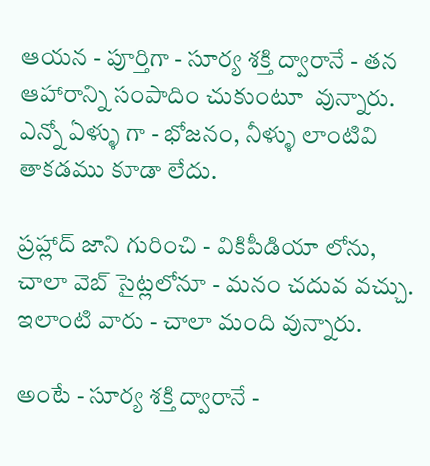ఆయన - పూర్తిగా - సూర్య శక్తి ద్వారానే - తన ఆహారాన్ని సంపాదిం చుకుంటూ  వున్నారు. ఎన్నో ఏళ్ళు గా - భోజనం, నీళ్ళు లాంటివి తాకడము కూడా లేదు.

ప్రహ్లాద్ జాని గురించి - వికిపీడియా లోను, చాలా వెబ్ సైట్లలోనూ - మనం చదువ వచ్చు.  ఇలాంటి వారు - చాలా మంది వున్నారు.

అంటే - సూర్య శక్తి ద్వారానే -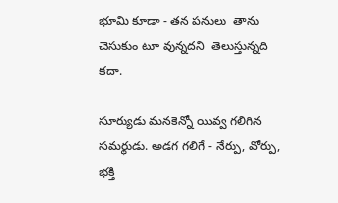భూమి కూడా - తన పనులు  తాను చెసుకుం టూ వున్నదని  తెలుస్తున్నది కదా.

సూర్యుడు మనకెన్నో యివ్వ గలిగిన సమర్థుడు. అడగ గలిగే - నేర్పు, వోర్పు, భక్తి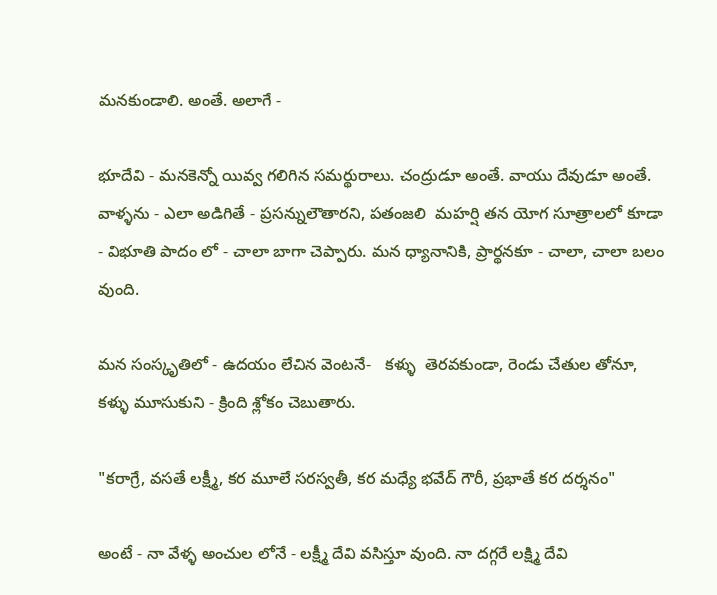మనకుండాలి. అంతే. అలాగే -

భూదేవి - మనకెన్నో యివ్వ గలిగిన సమర్థురాలు. చంద్రుడూ అంతే. వాయు దేవుడూ అంతే.  వాళ్ళను - ఎలా అడిగితే - ప్రసన్నులౌతారని, పతంజలి  మహర్షి తన యోగ సూత్రాలలో కూడా - విభూతి పాదం లో - చాలా బాగా చెప్పారు. మన ధ్యానానికి, ప్రార్థనకూ - చాలా, చాలా బలం వుంది.

మన సంస్కృతిలో - ఉదయం లేచిన వెంటనే-   కళ్ళు  తెరవకుండా, రెండు చేతుల తోనూ,  కళ్ళు మూసుకుని - క్రింది శ్లోకం చెబుతారు.

"కరాగ్రే, వసతే లక్ష్మీ, కర మూలే సరస్వతీ, కర మధ్యే భవేద్ గౌరీ, ప్రభాతే కర దర్శనం"

అంటే - నా వేళ్ళ అంచుల లోనే - లక్ష్మీ దేవి వసిస్తూ వుంది. నా దగ్గరే లక్ష్మి దేవి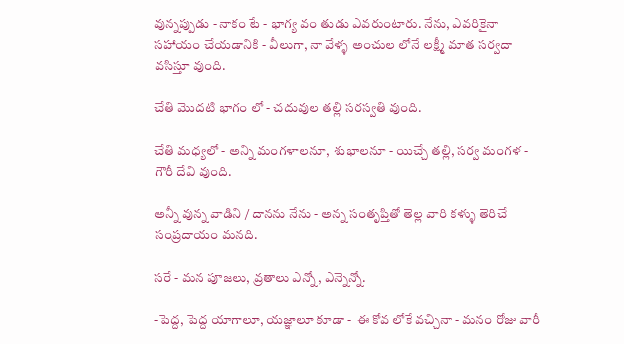వున్నప్పుడు - నాకం టే - భాగ్య వం తుడు ఎవరుంటారు. నేను, ఎవరికైనా సహాయం చేయడానికి - వీలుగా, నా వేళ్ళ అంచుల లోనే లక్ష్మీ మాత సర్వదా వసిస్తూ వుంది.

చేతి మొదటి భాగం లో - చదువుల తల్లి సరస్వతి వుంది.

చేతి మధ్యలో - అన్ని మంగళాలనూ,  శుభాలనూ - యిచ్చే తల్లి, సర్వ మంగళ -  గౌరీ దేవి వుంది.

అన్నీ వున్న వాడిని / దానను నేను - అన్న సంతృప్తితో తెల్ల వారి కళ్ళు తెరిచే సంప్రదాయం మనది.

సరే - మన పూజలు, వ్రతాలు ఎన్నో, ఎన్నెన్నో.

-పెద్ద, పెద్ద యాగాలూ, యజ్ఞాలూ కూడా -  ఈ కోవ లోకే వచ్చినా - మనం రోజు వారీ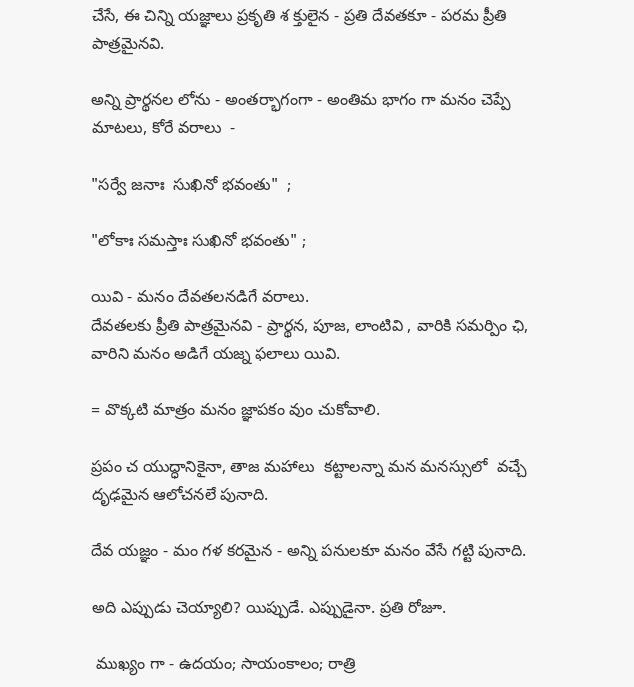చేసే, ఈ చిన్ని యజ్ఞాలు ప్రకృతి శ క్తులైన - ప్రతి దేవతకూ - పరమ ప్రీతి పాత్రమైనవి.

అన్ని ప్రార్థనల లోను - అంతర్భాగంగా - అంతిమ భాగం గా మనం చెప్పే మాటలు, కోరే వరాలు  -

"సర్వే జనాః  సుఖినో భవంతు"  ;

"లోకాః సమస్తాః సుఖినో భవంతు" ;

యివి - మనం దేవతలనడిగే వరాలు.
దేవతలకు ప్రీతి పాత్రమైనవి - ప్రార్థన, పూజ, లాంటివి , వారికి సమర్పిం ఛి, వారిని మనం అడిగే యజ్న ఫలాలు యివి.

= వొక్కటి మాత్రం మనం జ్ఞాపకం వుం చుకోవాలి.

ప్రపం చ యుద్ధానికైనా, తాజ మహాలు  కట్టాలన్నా మన మనస్సులో  వచ్చే దృఢమైన ఆలోచనలే పునాది.

దేవ యజ్ఞం - మం గళ కరమైన - అన్ని పనులకూ మనం వేసే గట్టి పునాది.

అది ఎప్పుడు చెయ్యాలి? యిప్పుడే. ఎప్పుడైనా. ప్రతి రోజూ.

 ముఖ్యం గా - ఉదయం; సాయంకాలం; రాత్రి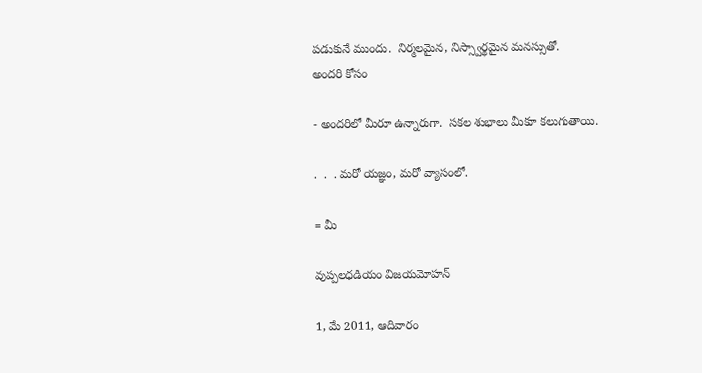పడుకునే ముందు.  నిర్మలమైన, నిస్స్వార్థమైన మనస్సుతో.
అందరి కోసం

- అందరిలో మీరూ ఉన్నారుగా.  సకల శుభాలు మీకూ కలుగుతాయి.

.  .  . మరో యజ్ఞం, మరో వ్యాసంలో.

= మీ

వుప్పలధడియం విజయమోహన్

1, మే 2011, ఆదివారం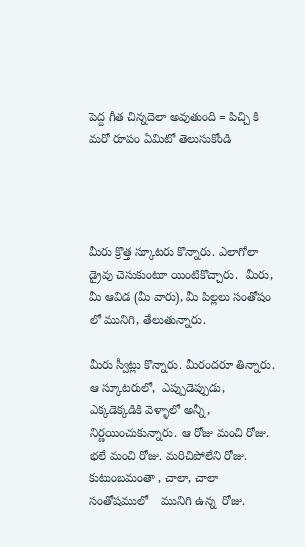పెద్ద గీత చిన్నదెలా అవుతుంది = పిచ్చి కి మరో రూపం ఏమిటో తెలుసుకోండి




మీరు క్రొత్త స్కూటరు కొన్నారు. ఎలాగోలా డ్రైవు చెసుకుంటూ యింటికొచ్చారు.  మీరు, మీ ఆవిడ (మీ వారు), మీ పిల్లలు సంతోషం లో మునిగి, తేలుతున్నారు.

మీరు స్వీట్లు కొన్నారు. మీరందరూ తిన్నారు. ఆ స్కూటరులో,  ఎప్పుడెప్పుడు, ఎక్కడెక్కడికి వెళ్ళాలో అన్నీ, నిర్ణయించుకున్నారు. ఆ రోజు మంచి రోజు. భలే మంచి రోజు. మరిచిపోలేని రోజు. కుటుంబమంతా , చాలా, చాలా  సంతోషములో    మునిగి ఉన్న  రోజు.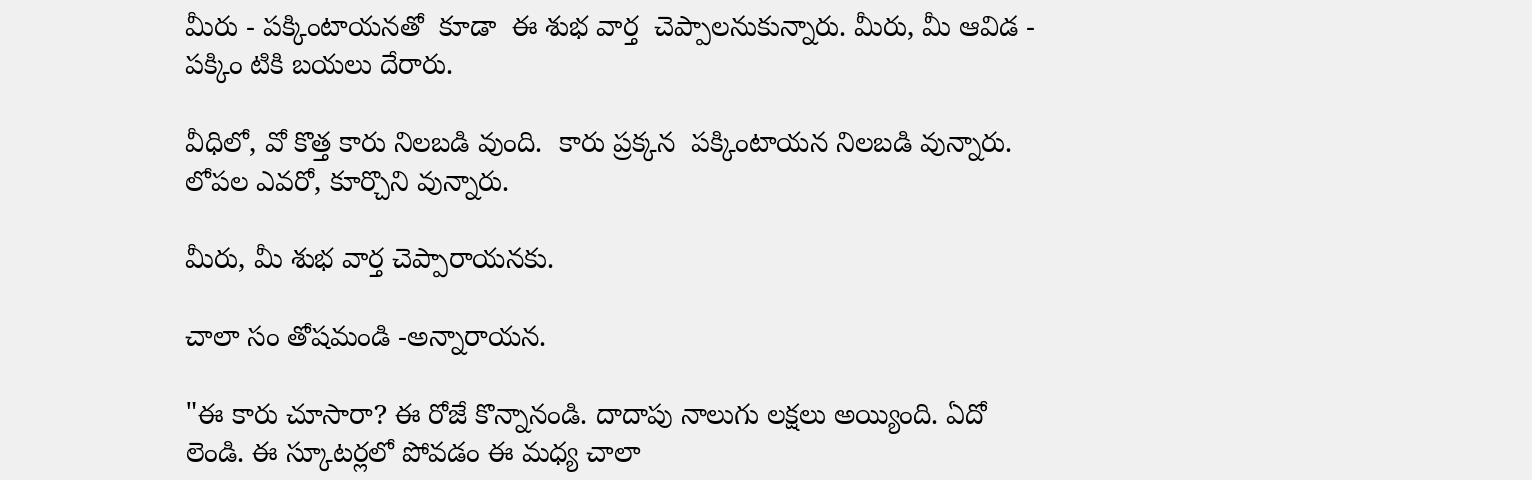మీరు - పక్కింటాయనతో  కూడా  ఈ శుభ వార్త  చెప్పాలనుకున్నారు. మీరు, మీ ఆవిడ - పక్కిం టికి బయలు దేరారు.

వీధిలో, వో కొత్త కారు నిలబడి వుంది.  కారు ప్రక్కన  పక్కింటాయన నిలబడి వున్నారు.  లోపల ఎవరో, కూర్చొని వున్నారు.

మీరు, మీ శుభ వార్త చెప్పారాయనకు.

చాలా సం తోషమండి -అన్నారాయన.

"ఈ కారు చూసారా? ఈ రోజే కొన్నానండి. దాదాపు నాలుగు లక్షలు అయ్యింది. ఏదో లెండి. ఈ స్కూటర్లలో పోవడం ఈ మధ్య చాలా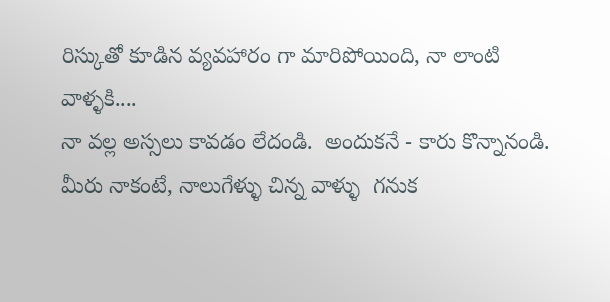రిస్కుతో కూడిన వ్యవహారం గా మారిపోయింది, నా లాంటి వాళ్ళకి....
నా వల్ల అస్సలు కావడం లేదండి.  అందుకనే - కారు కొన్నానండి.  మీరు నాకంటే, నాలుగేళ్ళు చిన్న వాళ్ళు  గనుక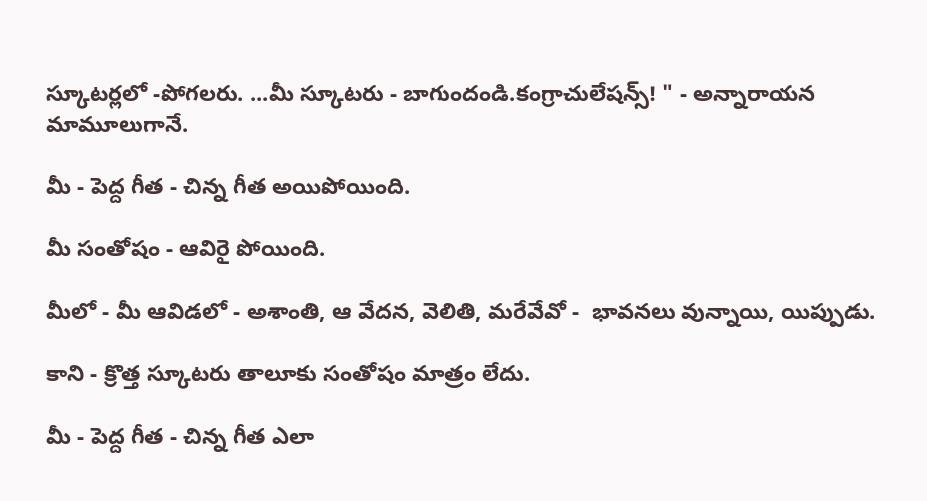స్కూటర్లలో -పోగలరు. ...మీ స్కూటరు - బాగుందండి.కంగ్రాచులేషన్స్! " - అన్నారాయన  మామూలుగానే.

మీ - పెద్ద గీత - చిన్న గీత అయిపోయింది.

మీ సంతోషం - ఆవిరై పోయింది.

మీలో - మీ ఆవిడలో - అశాంతి, ఆ వేదన, వెలితి, మరేవేవో -  భావనలు వున్నాయి, యిప్పుడు.

కాని - క్రొత్త స్కూటరు తాలూకు సంతోషం మాత్రం లేదు.

మీ - పెద్ద గీత - చిన్న గీత ఎలా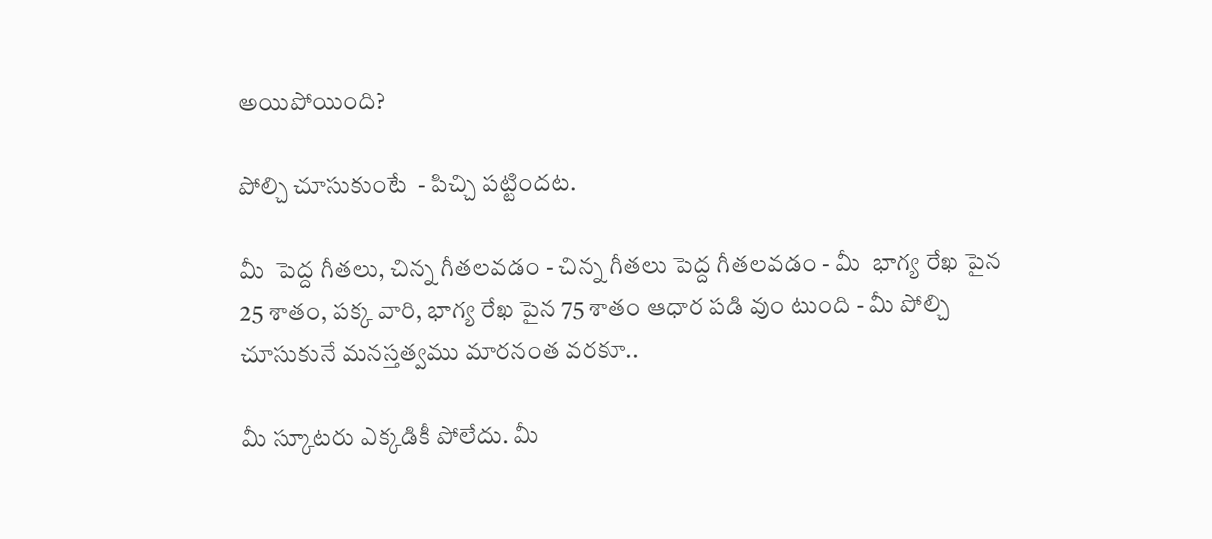అయిపోయింది?

పోల్చి చూసుకుంటే  - పిచ్చి పట్టిందట.

మీ  పెద్ద గీతలు, చిన్న గీతలవడం - చిన్న గీతలు పెద్ద గీతలవడం - మీ  భాగ్య రేఖ పైన 25 శాతం, పక్క వారి, భాగ్య రేఖ పైన 75 శాతం ఆధార పడి వుం టుంది - మీ పోల్చి చూసుకునే మనస్తత్వము మారనంత వరకూ..

మీ స్కూటరు ఎక్కడికీ పోలేదు. మీ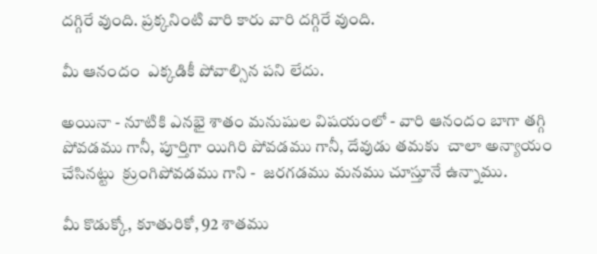దగ్గిరే వుంది. ప్రక్కనింటి వారి కారు వారి దగ్గిరే వుంది.

మీ ఆనందం  ఎక్కడికీ పోవాల్సిన పని లేదు.

అయినా - నూటికి ఎనభై శాతం మనుషుల విషయంలో - వారి ఆనందం బాగా తగ్గి పోవడము గానీ, పూర్తిగా యిగిరి పోవడము గానీ, దేవుడు తమకు  చాలా అన్యాయం చేసినట్టు  క్రుంగిపోవడము గాని -  జరగడము మనము చూస్తూనే ఉన్నాము.

మీ కొడుక్కో, కూతురికో, 92 శాతము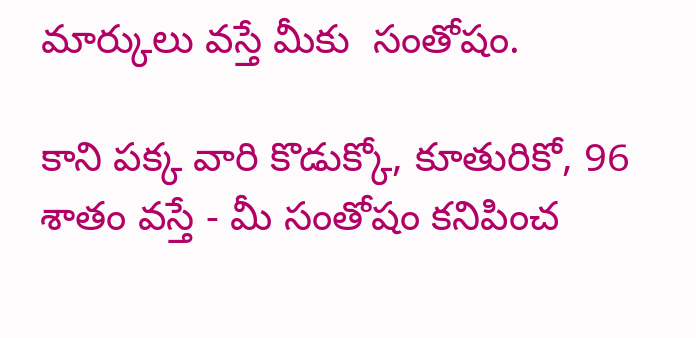మార్కులు వస్తే మీకు  సంతోషం.

కాని పక్క వారి కొడుక్కో, కూతురికో, 96 శాతం వస్తే - మీ సంతోషం కనిపించ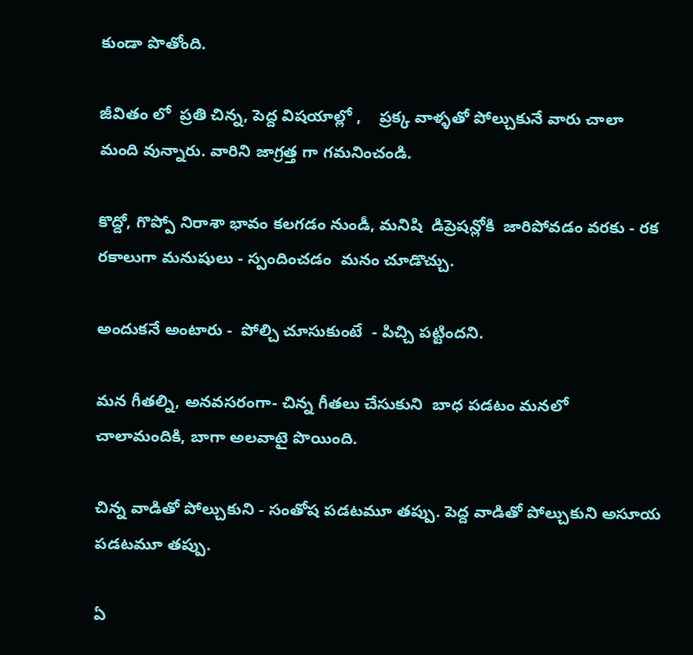కుండా పొతోంది.

జీవితం లో  ప్రతి చిన్న, పెద్ద విషయాల్లో ,    ప్రక్క వాళ్ళతో పోల్చుకునే వారు చాలా మంది వున్నారు. వారిని జాగ్రత్త గా గమనించండి.

కొద్దో, గొప్పో నిరాశా భావం కలగడం నుండీ, మనిషి  డిప్రెషన్లోకి  జారిపోవడం వరకు - రక రకాలుగా మనుషులు - స్పందించడం  మనం చూడొచ్చు.

అందుకనే అంటారు -  పోల్చి చూసుకుంటే  - పిచ్చి పట్టిందని.

మన గీతల్ని, అనవసరంగా- చిన్న గీతలు చేసుకుని  బాధ పడటం మనలో చాలామందికి, బాగా అలవాటై పొయింది.

చిన్న వాడితో పోల్చుకుని - సంతోష పడటమూ తప్పు. పెద్ద వాడితో పోల్చుకుని అసూయ పడటమూ తప్పు.

ఏ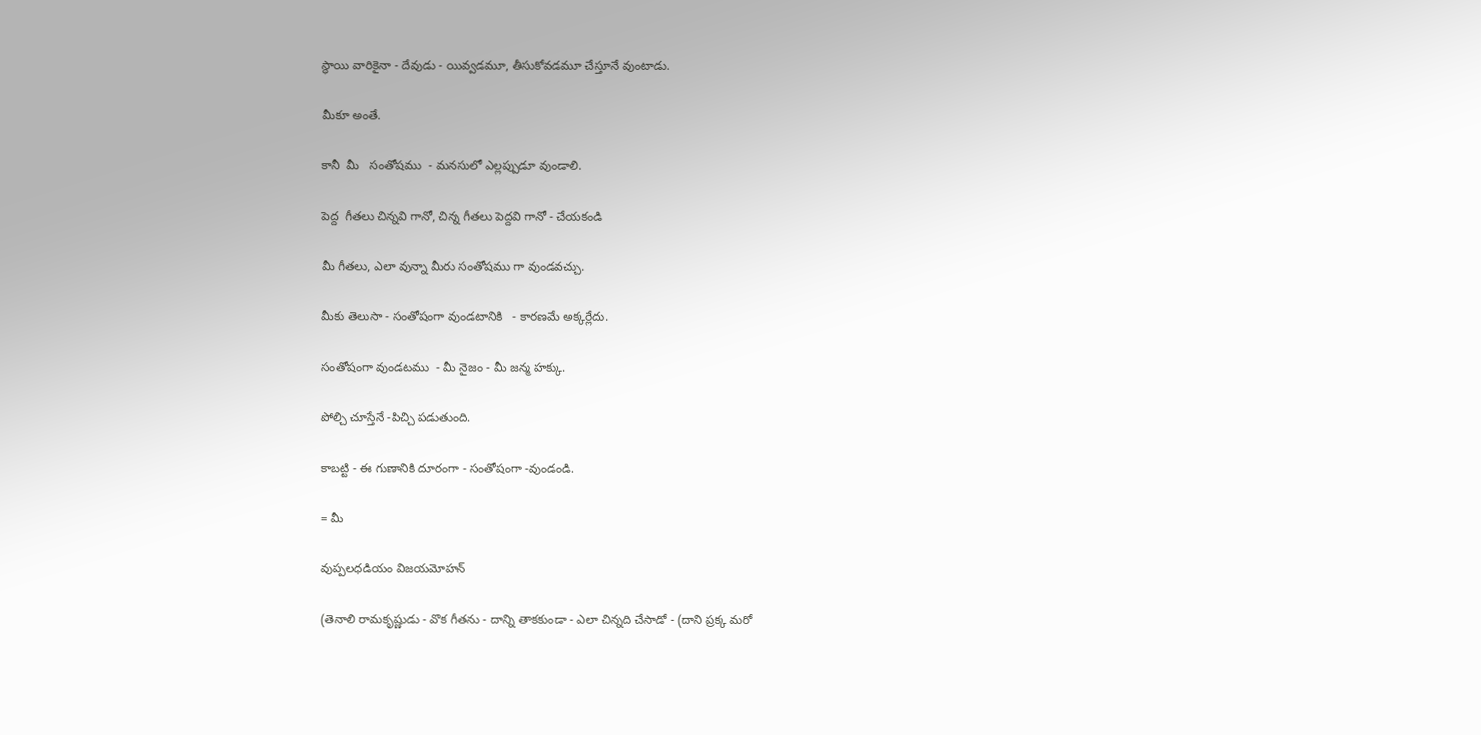స్థాయి వారికైనా - దేవుడు - యివ్వడమూ, తీసుకోవడమూ చేస్తూనే వుంటాడు.

మీకూ అంతే.

కానీ  మీ   సంతోషము  - మనసులో ఎల్లప్పుడూ వుండాలి.

పెద్ద  గీతలు చిన్నవి గానో, చిన్న గీతలు పెద్దవి గానో - చేయకండి

మీ గీతలు, ఎలా వున్నా మీరు సంతోషము గా వుండవచ్చు.

మీకు తెలుసా - సంతోషంగా వుండటానికి   - కారణమే అక్కర్లేదు.

సంతోషంగా వుండటము  - మీ నైజం - మీ జన్మ హక్కు.

పోల్చి చూస్తేనే -పిచ్చి పడుతుంది.

కాబట్టి - ఈ గుణానికి దూరంగా - సంతోషంగా -వుండండి.

= మీ

వుప్పలధడియం విజయమోహన్

(తెనాలి రామకృష్ణుడు - వొక గీతను - దాన్ని తాకకుండా - ఎలా చిన్నది చేసాడో - (దాని ప్రక్క మరో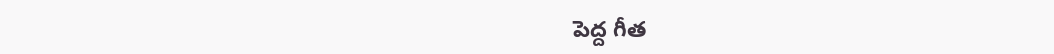పెద్ద గీత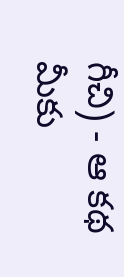గీచి) - ఆ కథ మీకు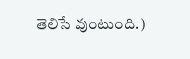తెలిసే వుంటుంది.)